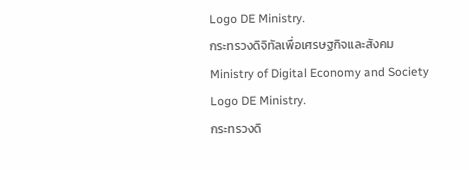Logo DE Ministry.
กระทรวงดิจิทัลเพื่อเศรษฐกิจและสังคม
Ministry of Digital Economy and Society
Logo DE Ministry.
กระทรวงดิ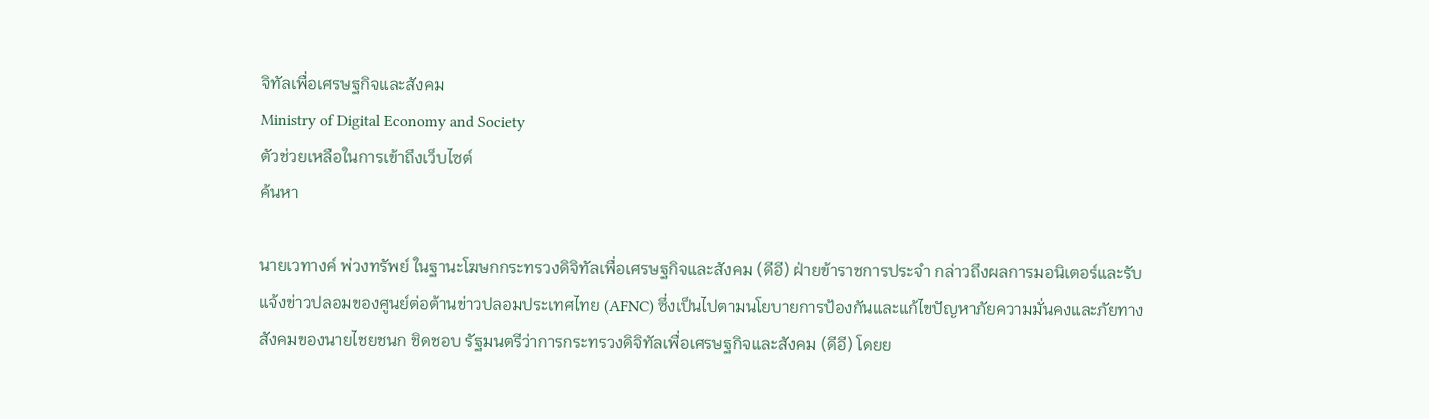จิทัลเพื่อเศรษฐกิจและสังคม
Ministry of Digital Economy and Society
ตัวช่วยเหลือในการเข้าถึงเว็บไซต์
ค้นหา

นายเวทางค์ พ่วงทรัพย์ ในฐานะโฆษกกระทรวงดิจิทัลเพื่อเศรษฐกิจและสังคม (ดีอี) ฝ่ายข้าราชการประจำ กล่าวถึงผลการมอนิเตอร์และรับแจ้งข่าวปลอมของศูนย์ต่อต้านข่าวปลอมประเทศไทย (AFNC) ซึ่งเป็นไปตามนโยบายการป้องกันและแก้ไขปัญหาภัยความมั่นคงและภัยทางสังคมของนายไชยชนก ชิดชอบ รัฐมนตรีว่าการกระทรวงดิจิทัลเพื่อเศรษฐกิจและสังคม (ดีอี) โดยย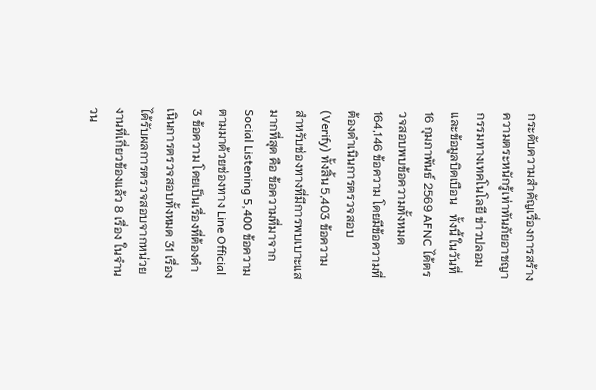กระดับความสำคัญเรื่องการสร้างความตระหนักรู้เท่าทันภัยอาชญากรรมทางเทคโนโลยี ข่าวปลอม และข้อมูลบิดเบือน   ทั้งนี้ ในวันที่ 16 กุมภาพันธ์ 2569 AFNC ได้ตรวจสอบพบข้อความทั้งหมด 164,146 ข้อความ โดยมีข้อความที่ต้องดำเนินการตรวจสอบ (Verify) ทั้งสิ้น 5,403 ข้อความ สำหรับช่องทางที่มีการพบเบาะแสมากที่สุด คือ ข้อความที่มาจาก Social Listening 5,400 ข้อความ ตามมาด้วยช่องทาง Line Official 3 ข้อความ โดยเป็นเรื่องที่ต้องดำเนินการตรวจสอบทั้งหมด 31 เรื่อง ได้รับผลการตรวจสอบจากหน่วยงานที่เกี่ยวข้องแล้ว 8 เรื่อง ในจำนวน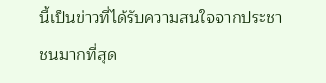นี้เป็นข่าวที่ได้รับความสนใจจากประชาชนมากที่สุด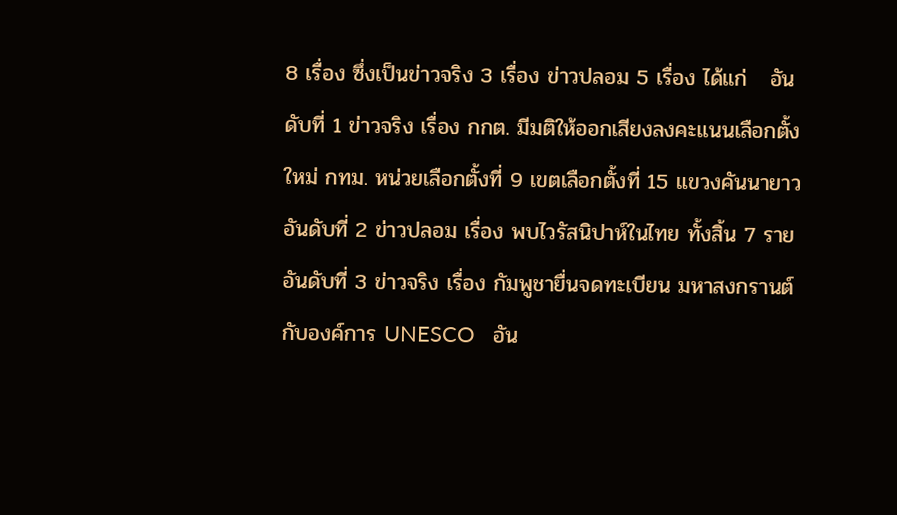8 เรื่อง ซึ่งเป็นข่าวจริง 3 เรื่อง ข่าวปลอม 5 เรื่อง ได้แก่   อันดับที่ 1 ข่าวจริง เรื่อง กกต. มีมติให้ออกเสียงลงคะแนนเลือกตั้งใหม่ กทม. หน่วยเลือกตั้งที่ 9 เขตเลือกตั้งที่ 15 แขวงคันนายาว   อันดับที่ 2 ข่าวปลอม เรื่อง พบไวรัสนิปาห์ในไทย ทั้งสิ้น 7 ราย   อันดับที่ 3 ข่าวจริง เรื่อง กัมพูชายื่นจดทะเบียน มหาสงกรานต์ กับองค์การ UNESCO   อัน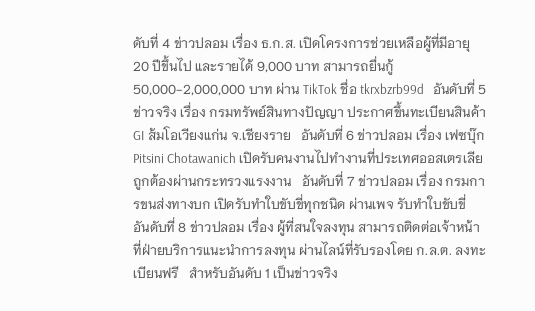ดับที่ 4 ข่าวปลอม เรื่อง ธ.ก.ส. เปิดโครงการช่วยเหลือผู้ที่มีอายุ 20 ปีขึ้นไป และรายได้ 9,000 บาท สามารถยื่นกู้ 50,000-2,000,000 บาท ผ่าน TikTok ชื่อ tkrxbzrb99d   อันดับที่ 5 ข่าวจริง เรื่อง กรมทรัพย์สินทางปัญญา ประกาศขึ้นทะเบียนสินค้า GI ส้มโอเวียงแก่น จ.เชียงราย   อันดับที่ 6 ข่าวปลอม เรื่อง เฟซบุ๊ก Pitsini Chotawanich เปิดรับคนงานไปทำงานที่ประเทศออสเตรเลีย ถูกต้องผ่านกระทรวงแรงงาน   อันดับที่ 7 ข่าวปลอม เรื่อง กรมการขนส่งทางบก เปิดรับทำใบขับขี่ทุกชนิด ผ่านเพจ รับทำใบขับขี่   อันดับที่ 8 ข่าวปลอม เรื่อง ผู้ที่สนใจลงทุน สามารถติดต่อเจ้าหน้าที่ฝ่ายบริการแนะนำการลงทุน ผ่านไลน์ที่รับรองโดย ก.ล.ต. ลงทะเบียนฟรี   สำหรับอันดับ 1 เป็นข่าวจริง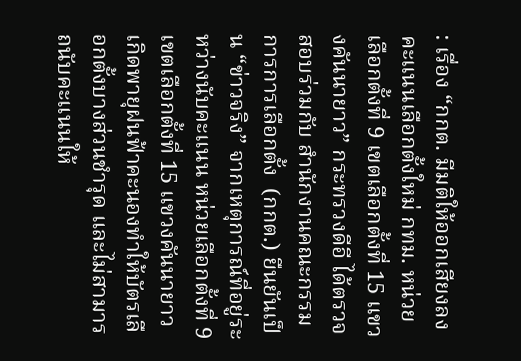: เรื่อง “กกต. มีมติให้ออกเสียงลงคะแนนเลือกตั้งใหม่ กทม. หน่วยเลือกตั้งที่ 9 เขตเลือกตั้งที่ 15 แขวงคันนายาว” กระทรวงดีอี ได้ตรวจสอบร่วมกับ สำนักงานคณะกรรมการการเลือกตั้ง  (กกต.) ยืนยันเป็น “ข่าวจริง” จากเหตุการณ์ที่อยู่ระหว่างนับคะแนน หน่วยเลือกตั้งที่ 9 เขตเลือกตั้งที่ 15 แขวงคันนายาว เกิดพายุฝนฟ้าคะนองทำให้บัตรเลือกตั้งบางส่วนชำรุด และไม่สามารถนับคะแนนให้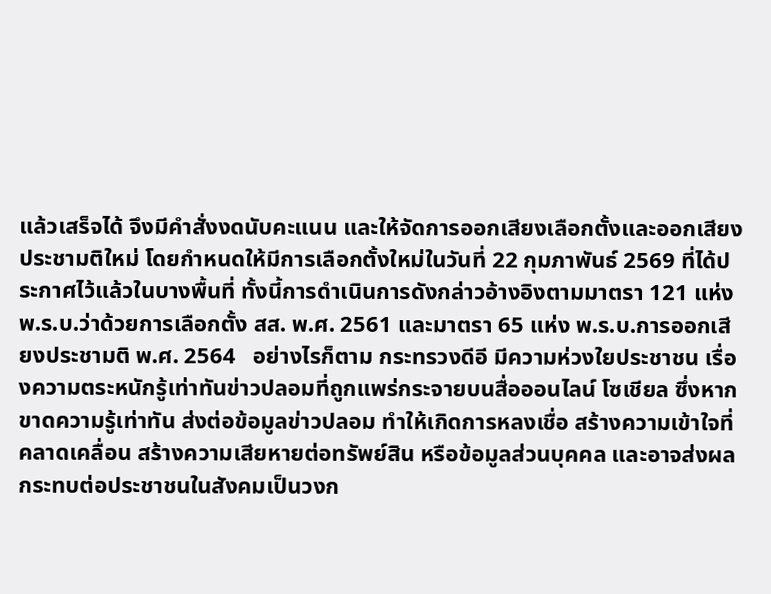แล้วเสร็จได้ จึงมีคำสั่งงดนับคะแนน และให้จัดการออกเสียงเลือกตั้งและออกเสียงประชามติใหม่ โดยกำหนดให้มีการเลือกตั้งใหม่ในวันที่ 22 กุมภาพันธ์ 2569 ที่ได้ประกาศไว้แล้วในบางพื้นที่ ทั้งนี้การดำเนินการดังกล่าวอ้างอิงตามมาตรา 121 แห่ง พ.ร.บ.ว่าด้วยการเลือกตั้ง สส. พ.ศ. 2561 และมาตรา 65 แห่ง พ.ร.บ.การออกเสียงประชามติ พ.ศ. 2564   อย่างไรก็ตาม กระทรวงดีอี มีความห่วงใยประชาชน เรื่องความตระหนักรู้เท่าทันข่าวปลอมที่ถูกแพร่กระจายบนสื่อออนไลน์ โซเชียล ซึ่งหากขาดความรู้เท่าทัน ส่งต่อข้อมูลข่าวปลอม ทำให้เกิดการหลงเชื่อ สร้างความเข้าใจที่คลาดเคลื่อน สร้างความเสียหายต่อทรัพย์สิน หรือข้อมูลส่วนบุคคล และอาจส่งผลกระทบต่อประชาชนในสังคมเป็นวงก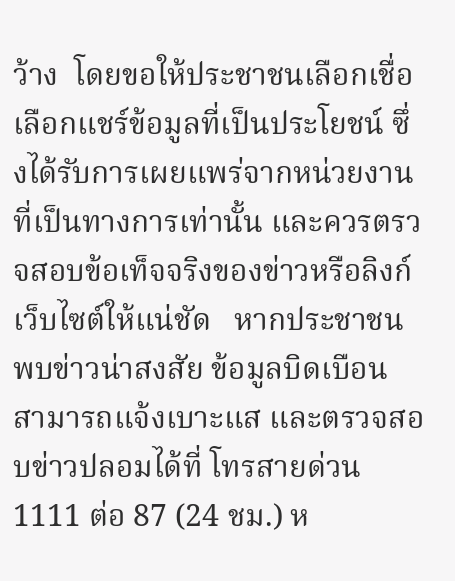ว้าง  โดยขอให้ประชาชนเลือกเชื่อ เลือกแชร์ข้อมูลที่เป็นประโยชน์ ซึ่งได้รับการเผยแพร่จากหน่วยงานที่เป็นทางการเท่านั้น และควรตรวจสอบข้อเท็จจริงของข่าวหรือลิงก์เว็บไซต์ให้แน่ชัด   หากประชาชน พบข่าวน่าสงสัย ข้อมูลบิดเบือน สามารถแจ้งเบาะแส และตรวจสอบข่าวปลอมได้ที่ โทรสายด่วน 1111 ต่อ 87 (24 ชม.) ห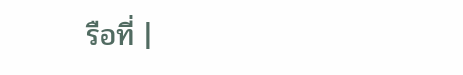รือที่ |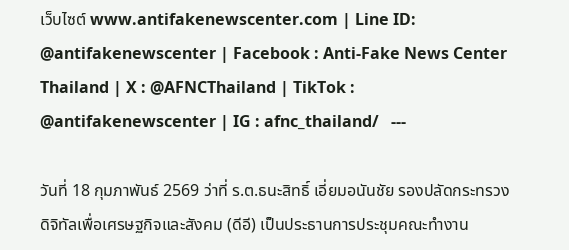เว็บไซต์ www.antifakenewscenter.com | Line ID: @antifakenewscenter | Facebook : Anti-Fake News Center Thailand | X : @AFNCThailand | TikTok : @antifakenewscenter | IG : afnc_thailand/   ---

วันที่ 18 กุมภาพันธ์ 2569 ว่าที่ ร.ต.ธนะสิทธิ์ เอี่ยมอนันชัย รองปลัดกระทรวงดิจิทัลเพื่อเศรษฐกิจและสังคม (ดีอี) เป็นประธานการประชุมคณะทำงาน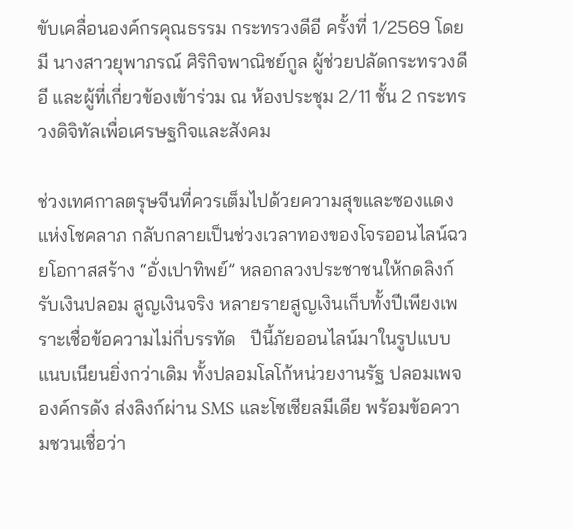ขับเคลื่อนองค์กรคุณธรรม กระทรวงดีอี ครั้งที่ 1/2569 โดยมี นางสาวยุพาภรณ์ ศิริกิจพาณิชย์กูล ผู้ช่วยปลัดกระทรวงดีอี และผู้ที่เกี่ยวข้องเข้าร่วม ณ ห้องประชุม 2/11 ชั้น 2 กระทรวงดิจิทัลเพื่อเศรษฐกิจและสังคม

ช่วงเทศกาลตรุษจีนที่ควรเต็มไปด้วยความสุขและซองแดงแห่งโชคลาภ กลับกลายเป็นช่วงเวลาทองของโจรออนไลน์ฉวยโอกาสสร้าง “อั่งเปาทิพย์” หลอกลวงประชาชนให้กดลิงก์ รับเงินปลอม สูญเงินจริง หลายรายสูญเงินเก็บทั้งปีเพียงเพราะเชื่อข้อความไม่กี่บรรทัด   ปีนี้ภัยออนไลน์มาในรูปแบบแนบเนียนยิ่งกว่าเดิม ทั้งปลอมโลโก้หน่วยงานรัฐ ปลอมเพจองค์กรดัง ส่งลิงก์ผ่าน SMS และโซเชียลมีเดีย พร้อมข้อความชวนเชื่อว่า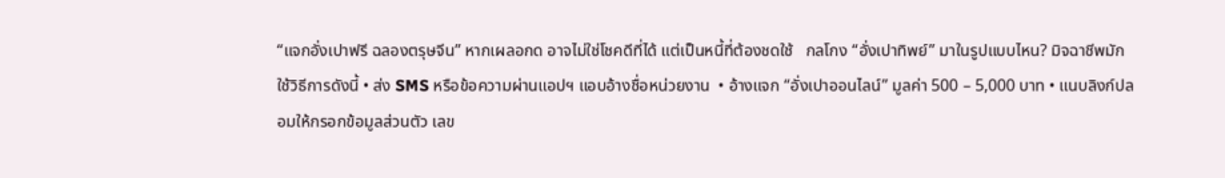“แจกอั่งเปาฟรี ฉลองตรุษจีน” หากเผลอกด อาจไม่ใช่โชคดีที่ได้ แต่เป็นหนี้ที่ต้องชดใช้   กลโกง “อั่งเปาทิพย์” มาในรูปแบบไหน? มิจฉาชีพมักใช้วิธีการดังนี้ • ส่ง SMS หรือข้อความผ่านแอปฯ แอบอ้างชื่อหน่วยงาน  • อ้างแจก “อั่งเปาออนไลน์” มูลค่า 500 – 5,000 บาท • แนบลิงก์ปลอมให้กรอกข้อมูลส่วนตัว เลข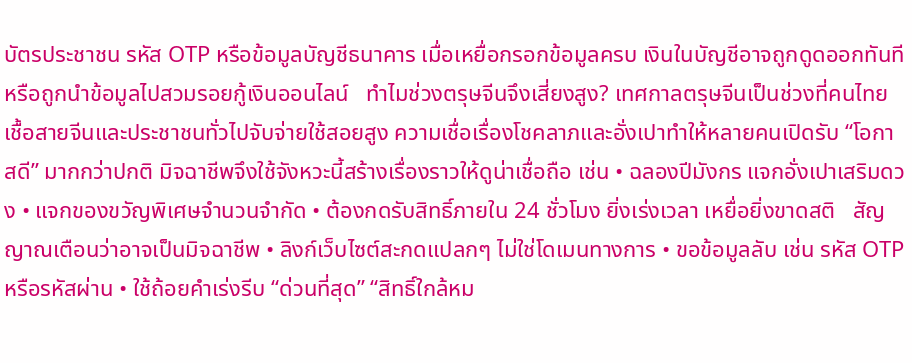บัตรประชาชน รหัส OTP หรือข้อมูลบัญชีธนาคาร เมื่อเหยื่อกรอกข้อมูลครบ เงินในบัญชีอาจถูกดูดออกทันที หรือถูกนำข้อมูลไปสวมรอยกู้เงินออนไลน์   ทำไมช่วงตรุษจีนจึงเสี่ยงสูง? เทศกาลตรุษจีนเป็นช่วงที่คนไทยเชื้อสายจีนและประชาชนทั่วไปจับจ่ายใช้สอยสูง ความเชื่อเรื่องโชคลาภและอั่งเปาทำให้หลายคนเปิดรับ “โอกาสดี” มากกว่าปกติ มิจฉาชีพจึงใช้จังหวะนี้สร้างเรื่องราวให้ดูน่าเชื่อถือ เช่น • ฉลองปีมังกร แจกอั่งเปาเสริมดวง • แจกของขวัญพิเศษจำนวนจำกัด • ต้องกดรับสิทธิ์ภายใน 24 ชั่วโมง ยิ่งเร่งเวลา เหยื่อยิ่งขาดสติ   สัญญาณเตือนว่าอาจเป็นมิจฉาชีพ • ลิงก์เว็บไซต์สะกดแปลกๆ ไม่ใช่โดเมนทางการ • ขอข้อมูลลับ เช่น รหัส OTP หรือรหัสผ่าน • ใช้ถ้อยคำเร่งรีบ “ด่วนที่สุด” “สิทธิ์ใกล้หม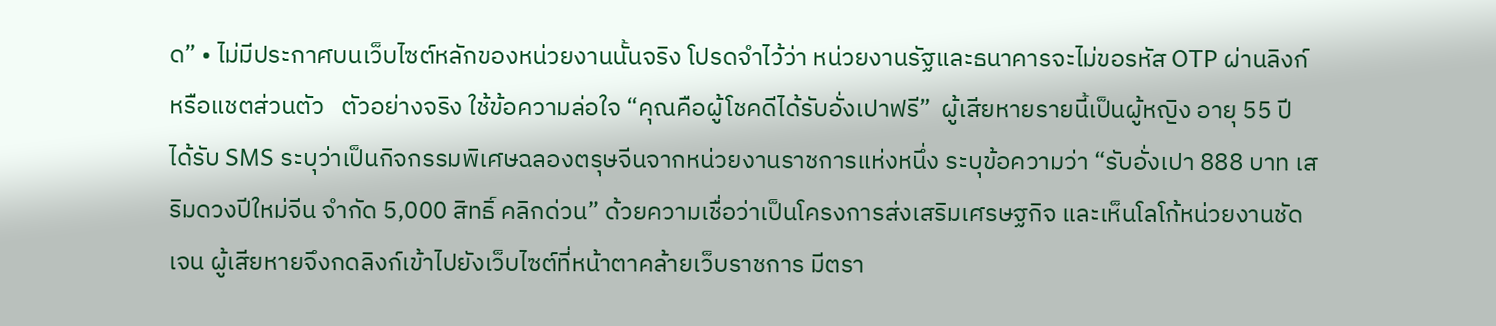ด” • ไม่มีประกาศบนเว็บไซต์หลักของหน่วยงานนั้นจริง โปรดจำไว้ว่า หน่วยงานรัฐและธนาคารจะไม่ขอรหัส OTP ผ่านลิงก์หรือแชตส่วนตัว   ตัวอย่างจริง ใช้ข้อความล่อใจ “คุณคือผู้โชคดีได้รับอั่งเปาฟรี”  ผู้เสียหายรายนี้เป็นผู้หญิง อายุ 55 ปี ได้รับ SMS ระบุว่าเป็นกิจกรรมพิเศษฉลองตรุษจีนจากหน่วยงานราชการแห่งหนึ่ง ระบุข้อความว่า “รับอั่งเปา 888 บาท เสริมดวงปีใหม่จีน จำกัด 5,000 สิทธิ์ คลิกด่วน” ด้วยความเชื่อว่าเป็นโครงการส่งเสริมเศรษฐกิจ และเห็นโลโก้หน่วยงานชัดเจน ผู้เสียหายจึงกดลิงก์เข้าไปยังเว็บไซต์ที่หน้าตาคล้ายเว็บราชการ มีตรา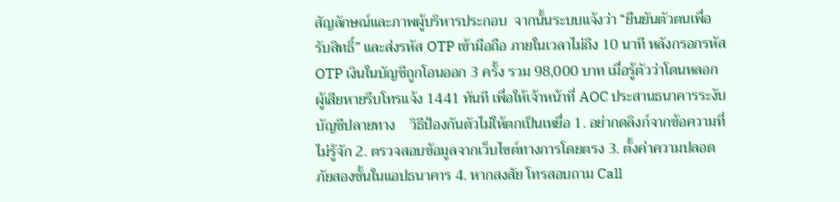สัญลักษณ์และภาพผู้บริหารประกอบ  จากนั้นระบบแจ้งว่า “ยืนยันตัวตนเพื่อรับสิทธิ์” และส่งรหัส OTP เข้ามือถือ ภายในเวลาไม่ถึง 10 นาที หลังกรอกรหัส OTP เงินในบัญชีถูกโอนออก 3 ครั้ง รวม 98,000 บาท เมื่อรู้ตัวว่าโดนหลอก ผู้เสียหายรีบโทรแจ้ง 1441 ทันที เพื่อให้เจ้าหน้าที่ AOC ประสานธนาคารระงับบัญชีปลายทาง    วิธีป้องกันตัวไม่ให้ตกเป็นเหยื่อ 1. อย่ากดลิงก์จากข้อความที่ไม่รู้จัก 2. ตรวจสอบข้อมูลจากเว็บไซต์ทางการโดยตรง 3. ตั้งค่าความปลอดภัยสองชั้นในแอปธนาคาร 4. หากสงสัย โทรสอบถาม Call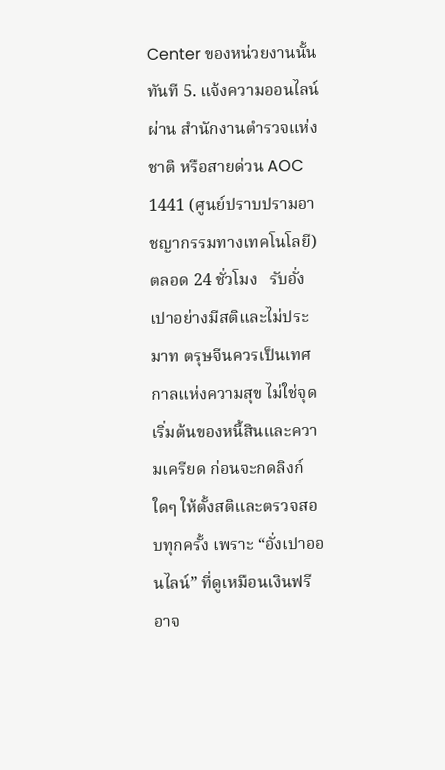Center ของหน่วยงานนั้นทันที 5. แจ้งความออนไลน์ผ่าน สำนักงานตำรวจแห่งชาติ หรือสายด่วน AOC 1441 (ศูนย์ปราบปรามอาชญากรรมทางเทคโนโลยี) ตลอด 24 ชั่วโมง   รับอั่งเปาอย่างมีสติและไม่ประมาท ตรุษจีนควรเป็นเทศกาลแห่งความสุข ไม่ใช่จุดเริ่มต้นของหนี้สินและความเครียด ก่อนจะกดลิงก์ใดๆ ให้ตั้งสติและตรวจสอบทุกครั้ง เพราะ “อั่งเปาออนไลน์” ที่ดูเหมือนเงินฟรี อาจ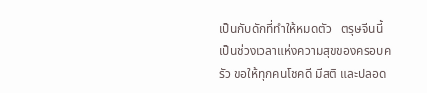เป็นกับดักที่ทำให้หมดตัว   ตรุษจีนนี้ เป็นช่วงเวลาแห่งความสุขของครอบครัว ขอให้ทุกคนโชคดี มีสติ และปลอด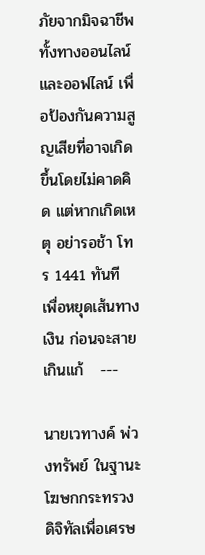ภัยจากมิจฉาชีพทั้งทางออนไลน์และออฟไลน์ เพื่อป้องกันความสูญเสียที่อาจเกิดขึ้นโดยไม่คาดคิด แต่หากเกิดเหตุ อย่ารอช้า โทร 1441 ทันที เพื่อหยุดเส้นทางเงิน ก่อนจะสายเกินแก้   ---

นายเวทางค์ พ่วงทรัพย์ ในฐานะโฆษกกระทรวงดิจิทัลเพื่อเศรษ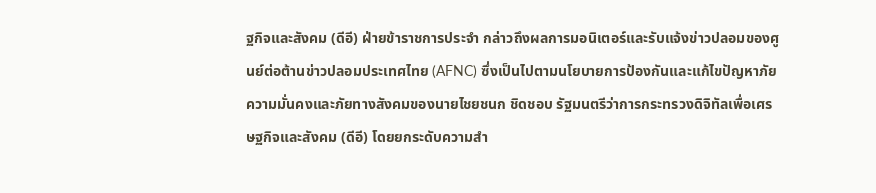ฐกิจและสังคม (ดีอี) ฝ่ายข้าราชการประจำ กล่าวถึงผลการมอนิเตอร์และรับแจ้งข่าวปลอมของศูนย์ต่อต้านข่าวปลอมประเทศไทย (AFNC) ซึ่งเป็นไปตามนโยบายการป้องกันและแก้ไขปัญหาภัยความมั่นคงและภัยทางสังคมของนายไชยชนก ชิดชอบ รัฐมนตรีว่าการกระทรวงดิจิทัลเพื่อเศรษฐกิจและสังคม (ดีอี) โดยยกระดับความสำ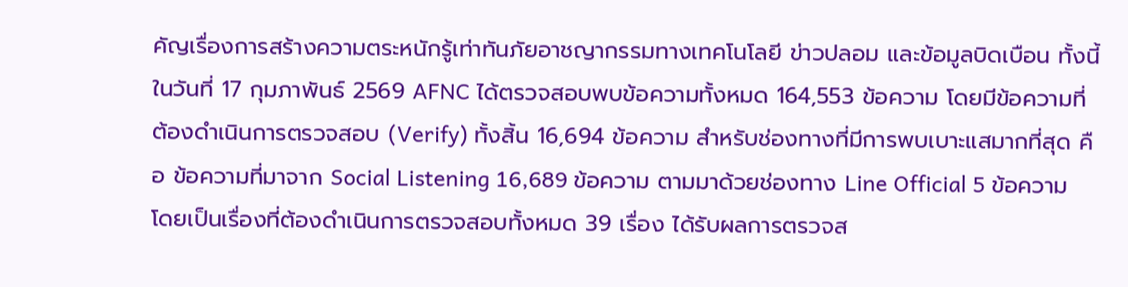คัญเรื่องการสร้างความตระหนักรู้เท่าทันภัยอาชญากรรมทางเทคโนโลยี ข่าวปลอม และข้อมูลบิดเบือน ทั้งนี้ในวันที่ 17 กุมภาพันธ์ 2569 AFNC ได้ตรวจสอบพบข้อความทั้งหมด 164,553 ข้อความ โดยมีข้อความที่ต้องดำเนินการตรวจสอบ (Verify) ทั้งสิ้น 16,694 ข้อความ สำหรับช่องทางที่มีการพบเบาะแสมากที่สุด คือ ข้อความที่มาจาก Social Listening 16,689 ข้อความ ตามมาด้วยช่องทาง Line Official 5 ข้อความ โดยเป็นเรื่องที่ต้องดำเนินการตรวจสอบทั้งหมด 39 เรื่อง ได้รับผลการตรวจส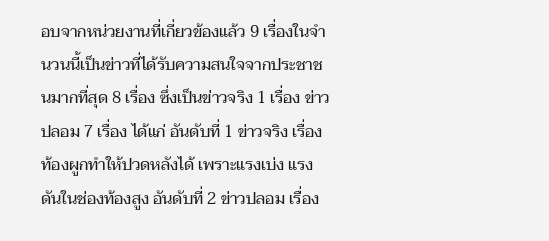อบจากหน่วยงานที่เกี่ยวข้องแล้ว 9 เรื่องในจำนวนนี้เป็นข่าวที่ได้รับความสนใจจากประชาชนมากที่สุด 8 เรื่อง ซึ่งเป็นข่าวจริง 1 เรื่อง ข่าวปลอม 7 เรื่อง ได้แก่ อันดับที่ 1 ข่าวจริง เรื่อง ท้องผูกทำให้ปวดหลังได้ เพราะแรงเบ่ง แรงดันในช่องท้องสูง อันดับที่ 2 ข่าวปลอม เรื่อง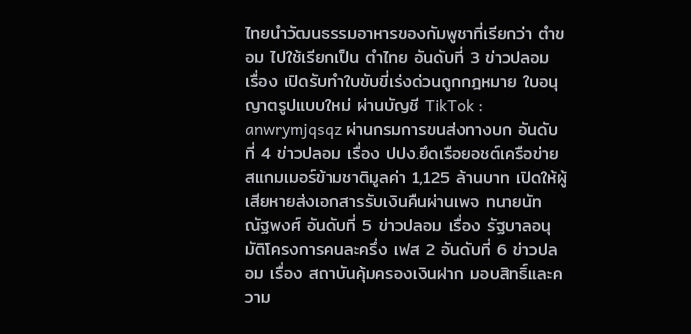ไทยนำวัฒนธรรมอาหารของกัมพูชาที่เรียกว่า ตำขอม ไปใช้เรียกเป็น ตำไทย อันดับที่ 3 ข่าวปลอม เรื่อง เปิดรับทำใบขับขี่เร่งด่วนถูกกฎหมาย ใบอนุญาตรูปแบบใหม่ ผ่านบัญชี TikTok : anwrymjqsqz ผ่านกรมการขนส่งทางบก อันดับที่ 4 ข่าวปลอม เรื่อง ปปง.ยึดเรือยอชต์เครือข่ายสแกมเมอร์ข้ามชาติมูลค่า 1,125 ล้านบาท เปิดให้ผู้เสียหายส่งเอกสารรับเงินคืนผ่านเพจ ทนายนัท ณัฐพงศ์ อันดับที่ 5 ข่าวปลอม เรื่อง รัฐบาลอนุมัติโครงการคนละครึ่ง เฟส 2 อันดับที่ 6 ข่าวปลอม เรื่อง สถาบันคุ้มครองเงินฝาก มอบสิทธิ์และความ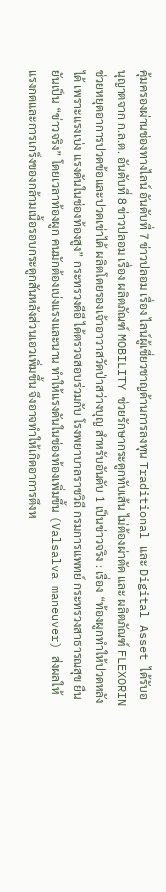คุ้มครองผ่านช่องทางไลน์ อันดับที่ 7 ข่าวปลอม เรื่อง ไลน์ผู้เชี่ยวชาญด้านการลงทุน Traditional และ Digital Asset ได้รับอนุญาตจาก ก.ล.ต. อันดับที่ 8 ข่าวปลอม เรื่อง ผลิตภัณฑ์ MOBILITY ช่วยรักษากระดูกทับเส้น ไม่ต้องผ่าตัด และ ผลิตภัณฑ์ FLEXORIN ช่วยหยุดอาการปวดข้อและปวดเข่าได้ ผลิตโดยรองเจ้าอาวาสวัดป่าสว่างบุญ สำหรับอันดับ 1 เป็นข่าวจริง : เรื่อง “ท้องผูกทำให้ปวดหลังได้ เพราะแรงเบ่ง แรงดันในช่องท้องสูง” กระทรวงดีอี ได้ตรวจสอบร่วมกับ โรงพยาบาลราชวิถี กรมการแพทย์ กระทรวงสาธารณสุข ยืนยันเป็น “ข่าวจริง” โดยเวลาท้องผูก คนมักต้องเบ่งแรงและนาน ทำให้แรงดันในช่องท้องเพิ่มขึ้น (Valsalva maneuver) ส่งผลให้แรงกดและการเกร็งของกล้ามเนื้อรอบกระดูกสันหลังส่วนเอวเพิ่มขึ้น จึงอาจทำให้เกิดอาการตึงห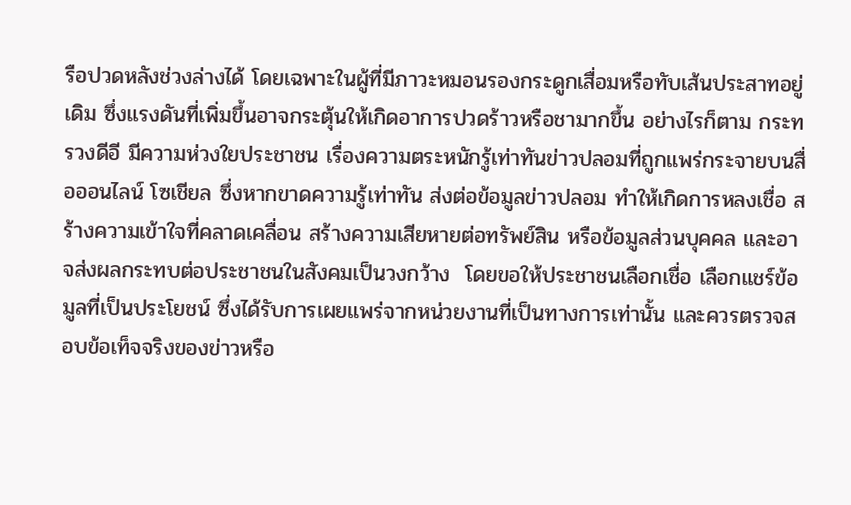รือปวดหลังช่วงล่างได้ โดยเฉพาะในผู้ที่มีภาวะหมอนรองกระดูกเสื่อมหรือทับเส้นประสาทอยู่เดิม ซึ่งแรงดันที่เพิ่มขึ้นอาจกระตุ้นให้เกิดอาการปวดร้าวหรือชามากขึ้น อย่างไรก็ตาม กระทรวงดีอี มีความห่วงใยประชาชน เรื่องความตระหนักรู้เท่าทันข่าวปลอมที่ถูกแพร่กระจายบนสื่อออนไลน์ โซเชียล ซึ่งหากขาดความรู้เท่าทัน ส่งต่อข้อมูลข่าวปลอม ทำให้เกิดการหลงเชื่อ สร้างความเข้าใจที่คลาดเคลื่อน สร้างความเสียหายต่อทรัพย์สิน หรือข้อมูลส่วนบุคคล และอาจส่งผลกระทบต่อประชาชนในสังคมเป็นวงกว้าง  โดยขอให้ประชาชนเลือกเชื่อ เลือกแชร์ข้อมูลที่เป็นประโยชน์ ซึ่งได้รับการเผยแพร่จากหน่วยงานที่เป็นทางการเท่านั้น และควรตรวจสอบข้อเท็จจริงของข่าวหรือ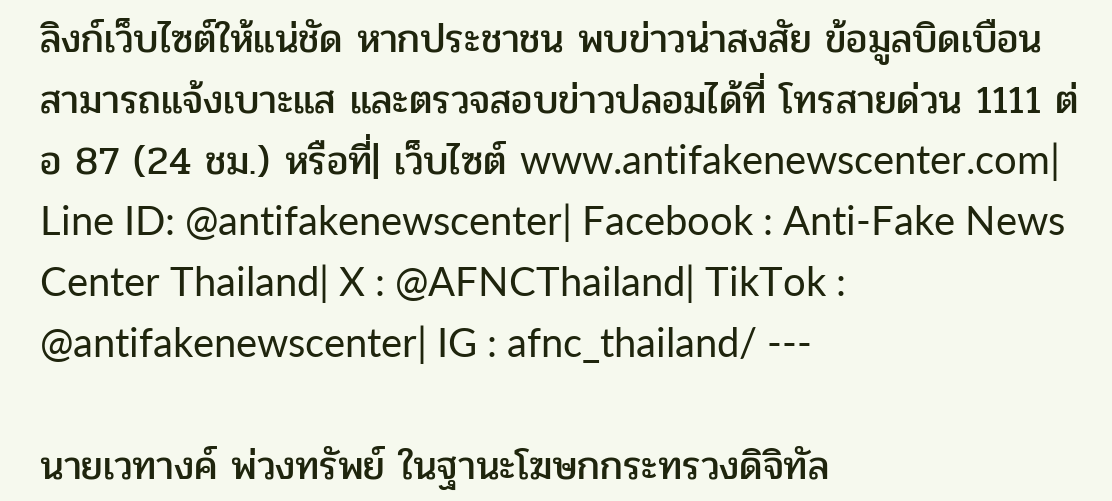ลิงก์เว็บไซต์ให้แน่ชัด หากประชาชน พบข่าวน่าสงสัย ข้อมูลบิดเบือน สามารถแจ้งเบาะแส และตรวจสอบข่าวปลอมได้ที่ โทรสายด่วน 1111 ต่อ 87 (24 ชม.) หรือที่| เว็บไซต์ www.antifakenewscenter.com| Line ID: @antifakenewscenter| Facebook : Anti-Fake News Center Thailand| X : @AFNCThailand| TikTok : @antifakenewscenter| IG : afnc_thailand/ ---

นายเวทางค์ พ่วงทรัพย์ ในฐานะโฆษกกระทรวงดิจิทัล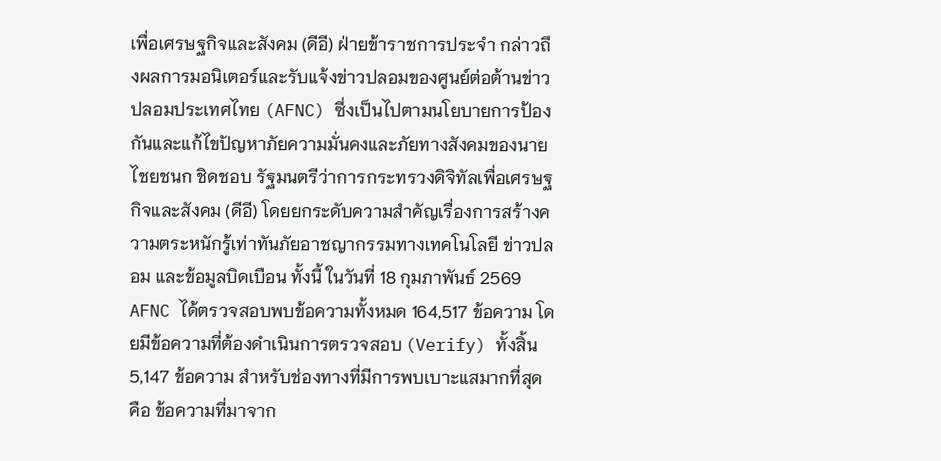เพื่อเศรษฐกิจและสังคม (ดีอี) ฝ่ายข้าราชการประจำ กล่าวถึงผลการมอนิเตอร์และรับแจ้งข่าวปลอมของศูนย์ต่อต้านข่าวปลอมประเทศไทย (AFNC) ซึ่งเป็นไปตามนโยบายการป้องกันและแก้ไขปัญหาภัยความมั่นคงและภัยทางสังคมของนายไชยชนก ชิดชอบ รัฐมนตรีว่าการกระทรวงดิจิทัลเพื่อเศรษฐกิจและสังคม (ดีอี) โดยยกระดับความสำคัญเรื่องการสร้างความตระหนักรู้เท่าทันภัยอาชญากรรมทางเทคโนโลยี ข่าวปลอม และข้อมูลบิดเบือน ทั้งนี้ ในวันที่ 18 กุมภาพันธ์ 2569 AFNC ได้ตรวจสอบพบข้อความทั้งหมด 164,517 ข้อความ โดยมีข้อความที่ต้องดำเนินการตรวจสอบ (Verify) ทั้งสิ้น 5,147 ข้อความ สำหรับช่องทางที่มีการพบเบาะแสมากที่สุด คือ ข้อความที่มาจาก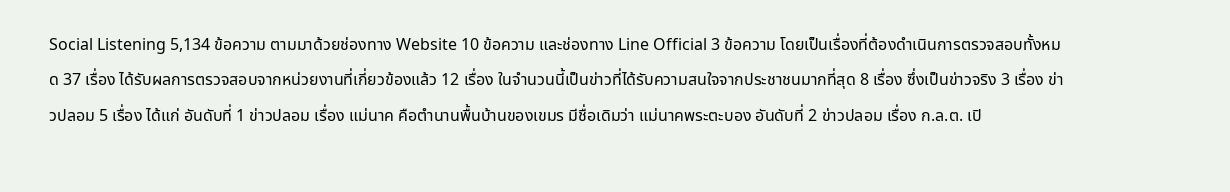Social Listening 5,134 ข้อความ ตามมาด้วยช่องทาง Website 10 ข้อความ และช่องทาง Line Official 3 ข้อความ โดยเป็นเรื่องที่ต้องดำเนินการตรวจสอบทั้งหมด 37 เรื่อง ได้รับผลการตรวจสอบจากหน่วยงานที่เกี่ยวข้องแล้ว 12 เรื่อง ในจำนวนนี้เป็นข่าวที่ได้รับความสนใจจากประชาชนมากที่สุด 8 เรื่อง ซึ่งเป็นข่าวจริง 3 เรื่อง ข่าวปลอม 5 เรื่อง ได้แก่ อันดับที่ 1 ข่าวปลอม เรื่อง แม่นาค คือตำนานพื้นบ้านของเขมร มีชื่อเดิมว่า แม่นาคพระตะบอง อันดับที่ 2 ข่าวปลอม เรื่อง ก.ล.ต. เปิ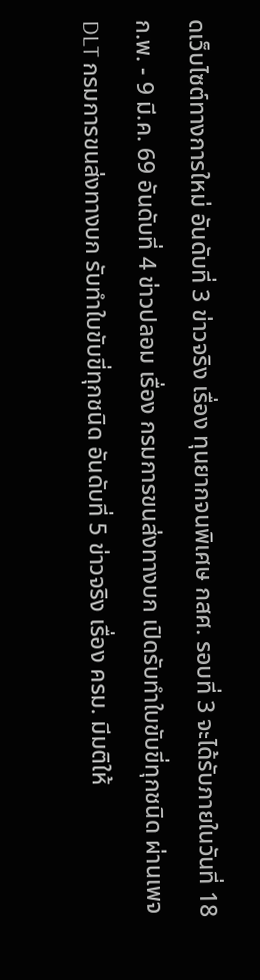ดเว็บไซต์ทางการใหม่ อันดับที่ 3 ข่าวจริง เรื่อง ทุนยากจนพิเศษ กสศ. รอบที่ 3 จะได้รับภายในวันที่ 18 ก.พ. - 9 มี.ค. 69 อันดับที่ 4 ข่าวปลอม เรื่อง กรมการขนส่งทางบก เปิดรับทำใบขับขี่ทุกชนิด ผ่านเพจ DLT กรมการขนส่งทางบก รับทำใบขับขี่ทุกชนิด อันดับที่ 5 ข่าวจริง เรื่อง ครม. มีมติให้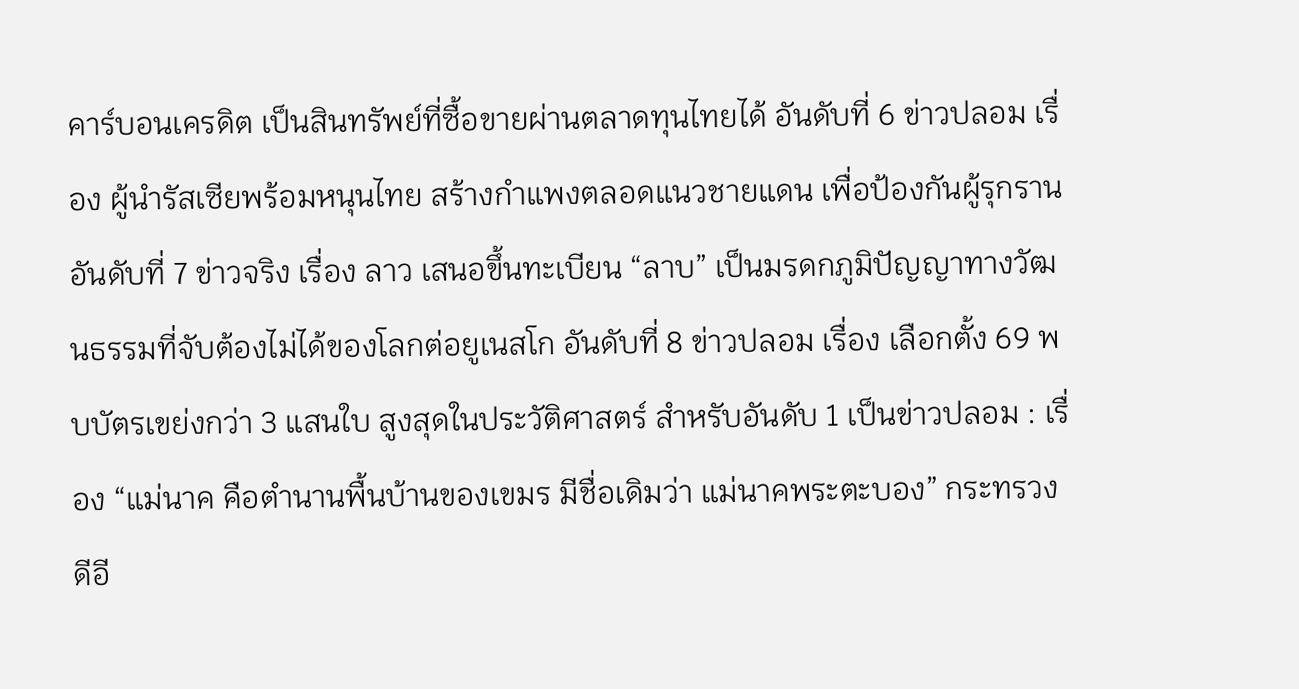คาร์บอนเครดิต เป็นสินทรัพย์ที่ซื้อขายผ่านตลาดทุนไทยได้ อันดับที่ 6 ข่าวปลอม เรื่อง ผู้นำรัสเซียพร้อมหนุนไทย สร้างกำแพงตลอดแนวชายแดน เพื่อป้องกันผู้รุกราน อันดับที่ 7 ข่าวจริง เรื่อง ลาว เสนอขึ้นทะเบียน “ลาบ” เป็นมรดกภูมิปัญญาทางวัฒนธรรมที่จับต้องไม่ได้ของโลกต่อยูเนสโก อันดับที่ 8 ข่าวปลอม เรื่อง เลือกตั้ง 69 พบบัตรเขย่งกว่า 3 แสนใบ สูงสุดในประวัติศาสตร์ สำหรับอันดับ 1 เป็นข่าวปลอม : เรื่อง “แม่นาค คือตำนานพื้นบ้านของเขมร มีชื่อเดิมว่า แม่นาคพระตะบอง” กระทรวงดีอี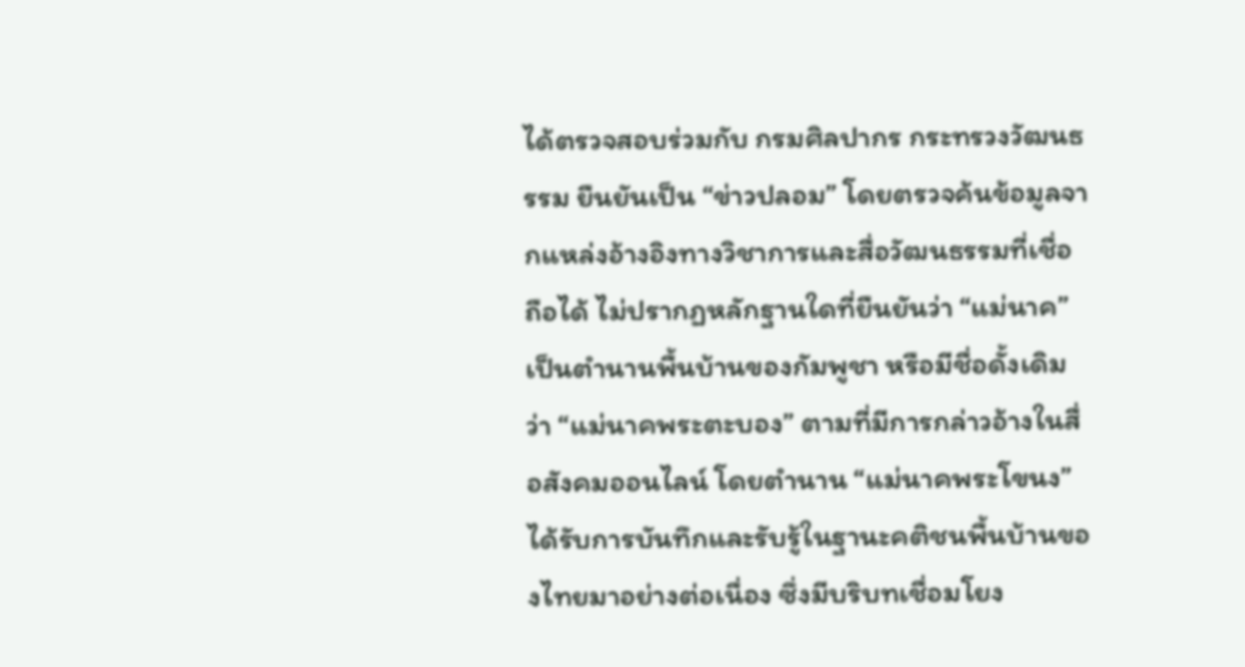ได้ตรวจสอบร่วมกับ กรมศิลปากร กระทรวงวัฒนธรรม ยืนยันเป็น “ข่าวปลอม” โดยตรวจค้นข้อมูลจากแหล่งอ้างอิงทางวิชาการและสื่อวัฒนธรรมที่เชื่อถือได้ ไม่ปรากฏหลักฐานใดที่ยืนยันว่า “แม่นาค” เป็นตำนานพื้นบ้านของกัมพูชา หรือมีชื่อดั้งเดิมว่า “แม่นาคพระตะบอง” ตามที่มีการกล่าวอ้างในสื่อสังคมออนไลน์ โดยตำนาน “แม่นาคพระโขนง” ได้รับการบันทึกและรับรู้ในฐานะคติชนพื้นบ้านของไทยมาอย่างต่อเนื่อง ซึ่งมีบริบทเชื่อมโยง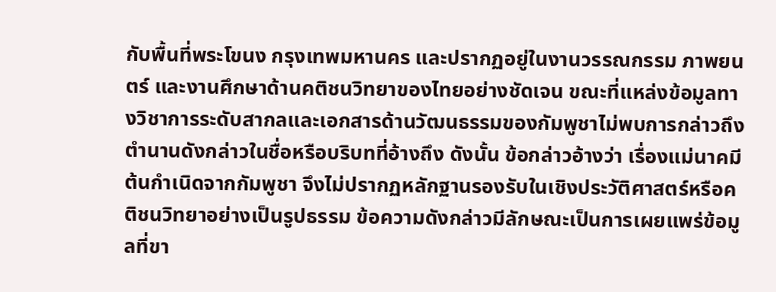กับพื้นที่พระโขนง กรุงเทพมหานคร และปรากฏอยู่ในงานวรรณกรรม ภาพยนตร์ และงานศึกษาด้านคติชนวิทยาของไทยอย่างชัดเจน ขณะที่แหล่งข้อมูลทางวิชาการระดับสากลและเอกสารด้านวัฒนธรรมของกัมพูชาไม่พบการกล่าวถึงตำนานดังกล่าวในชื่อหรือบริบทที่อ้างถึง ดังนั้น ข้อกล่าวอ้างว่า เรื่องแม่นาคมีต้นกำเนิดจากกัมพูชา จึงไม่ปรากฏหลักฐานรองรับในเชิงประวัติศาสตร์หรือคติชนวิทยาอย่างเป็นรูปธรรม ข้อความดังกล่าวมีลักษณะเป็นการเผยแพร่ข้อมูลที่ขา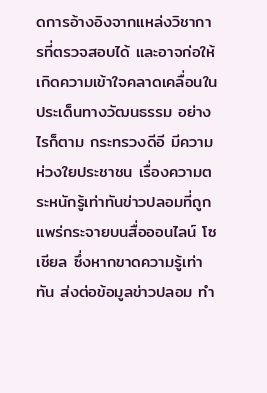ดการอ้างอิงจากแหล่งวิชาการที่ตรวจสอบได้ และอาจก่อให้เกิดความเข้าใจคลาดเคลื่อนในประเด็นทางวัฒนธรรม อย่างไรก็ตาม กระทรวงดีอี มีความห่วงใยประชาชน เรื่องความตระหนักรู้เท่าทันข่าวปลอมที่ถูกแพร่กระจายบนสื่อออนไลน์ โซเชียล ซึ่งหากขาดความรู้เท่าทัน ส่งต่อข้อมูลข่าวปลอม ทำ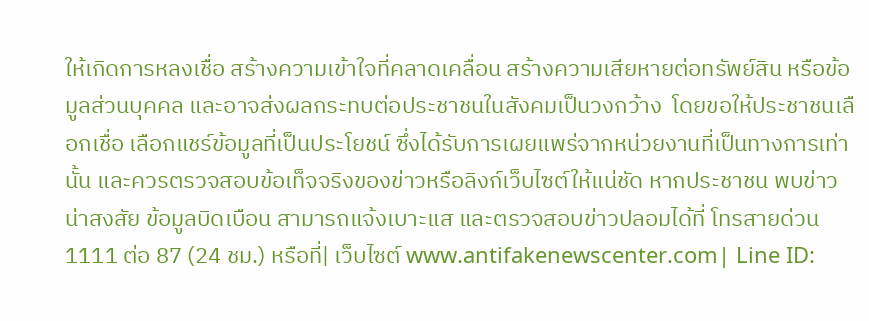ให้เกิดการหลงเชื่อ สร้างความเข้าใจที่คลาดเคลื่อน สร้างความเสียหายต่อทรัพย์สิน หรือข้อมูลส่วนบุคคล และอาจส่งผลกระทบต่อประชาชนในสังคมเป็นวงกว้าง  โดยขอให้ประชาชนเลือกเชื่อ เลือกแชร์ข้อมูลที่เป็นประโยชน์ ซึ่งได้รับการเผยแพร่จากหน่วยงานที่เป็นทางการเท่านั้น และควรตรวจสอบข้อเท็จจริงของข่าวหรือลิงก์เว็บไซต์ให้แน่ชัด หากประชาชน พบข่าวน่าสงสัย ข้อมูลบิดเบือน สามารถแจ้งเบาะแส และตรวจสอบข่าวปลอมได้ที่ โทรสายด่วน 1111 ต่อ 87 (24 ชม.) หรือที่| เว็บไซต์ www.antifakenewscenter.com| Line ID: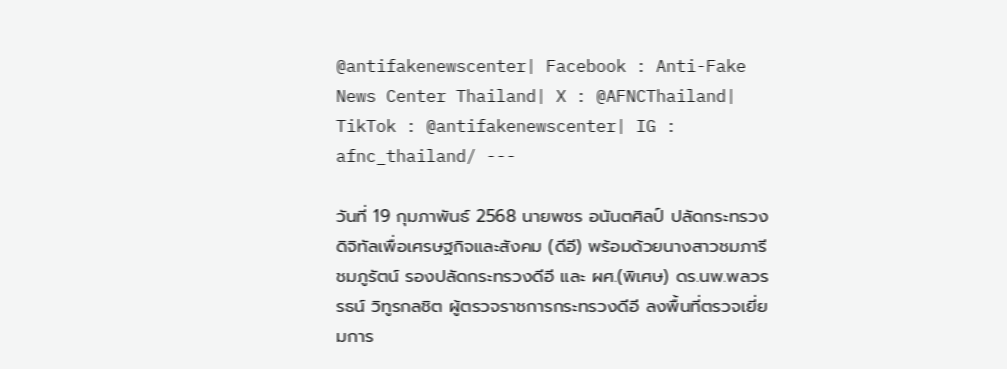@antifakenewscenter| Facebook : Anti-Fake News Center Thailand| X : @AFNCThailand| TikTok : @antifakenewscenter| IG : afnc_thailand/ ---

วันที่ 19 กุมภาพันธ์ 2568 นายพชร อนันตศิลป์ ปลัดกระทรวงดิจิทัลเพื่อเศรษฐกิจและสังคม (ดีอี) พร้อมด้วยนางสาวชมภารี ชมภูรัตน์ รองปลัดกระทรวงดีอี และ ผศ.(พิเศษ) ดร.นพ.พลวรรธน์ วิทูรกลชิต ผู้ตรวจราชการกระทรวงดีอี ลงพื้นที่ตรวจเยี่ยมการ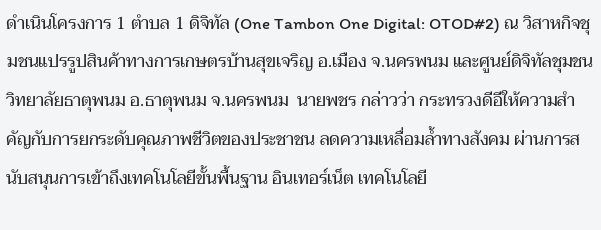ดำเนินโครงการ 1 ตำบล 1 ดิจิทัล (One Tambon One Digital: OTOD#2) ณ วิสาหกิจชุมชนแปรรูปสินค้าทางการเกษตรบ้านสุขเจริญ อ.เมือง จ.นครพนม และศูนย์ดิจิทัลชุมชนวิทยาลัยธาตุพนม อ.ธาตุพนม จ.นครพนม  นายพชร กล่าวว่า กระทรวงดีอีให้ความสำคัญกับการยกระดับคุณภาพชีวิตของประชาชน ลดความเหลื่อมล้ำทางสังคม ผ่านการสนับสนุนการเข้าถึงเทคโนโลยีขั้นพื้นฐาน อินเทอร์เน็ต เทคโนโลยี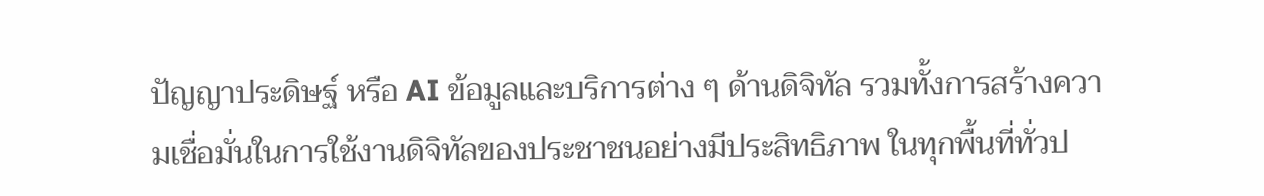ปัญญาประดิษฐ์ หรือ AI ข้อมูลและบริการต่าง ๆ ด้านดิจิทัล รวมทั้งการสร้างความเชื่อมั่นในการใช้งานดิจิทัลของประชาชนอย่างมีประสิทธิภาพ ในทุกพื้นที่ทั่วป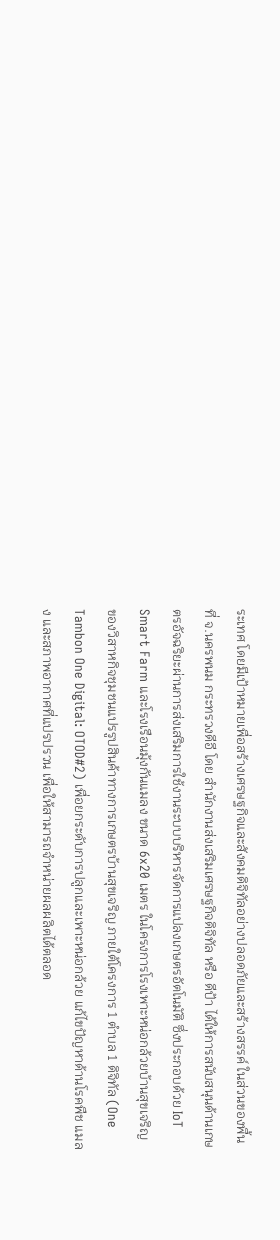ระเทศ โดยมีเป้าหมายเพื่อสร้างเศรษฐกิจและสังคมดิจิทัลอย่างปลอดภัยและสร้างสรรค์ ในส่วนของพื้นที่ จ.นครพนม กระทรวงดีอี โดย สำนักงานส่งเสริมเศรษฐกิจดิจิทัล หรือ ดีป้า ได้ให้การสนับสนุนด้านเกษตรอัจฉริยะผ่านการส่งเสริมการใช้งานระบบบริหารจัดการแปลงเกษตรอัตโนมัติ ซึ่งประกอบด้วย IoT Smart Farm และโรงเรือนมุ้งกันแมลง ขนาด 6x20 เมตร ในโครงการโรงเพาะหน่อกล้วยบ้านสุขเจริญ ของวิสาหกิจชุมชนแปรรูปสินค้าทางการเกษตรบ้านสุขเจริญ ภายใต้โครงการ 1 ตำบล 1 ดิจิทัล (One Tambon One Digital: OTOD#2) เพื่อยกระดับการปลูกและเพาะหน่อกล้วย แก้ไขปัญหาด้านโรคพืช แมลง และสภาพอากาศที่แปรปรวน เพื่อให้สามารถจำหน่ายผลผลิตได้ตลอด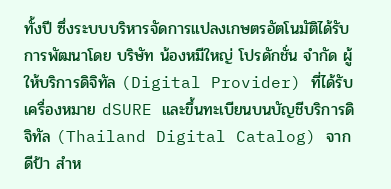ทั้งปี ซึ่งระบบบริหารจัดการแปลงเกษตรอัตโนมัติได้รับการพัฒนาโดย บริษัท น้องหมีใหญ่ โปรดักชั่น จำกัด ผู้ให้บริการดิจิทัล (Digital Provider) ที่ได้รับเครื่องหมาย dSURE และขึ้นทะเบียนบนบัญชีบริการดิจิทัล (Thailand Digital Catalog) จาก ดีป้า สำห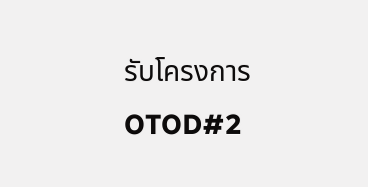รับโครงการ OTOD#2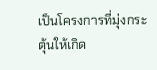เป็นโครงการที่มุ่งกระตุ้นให้เกิด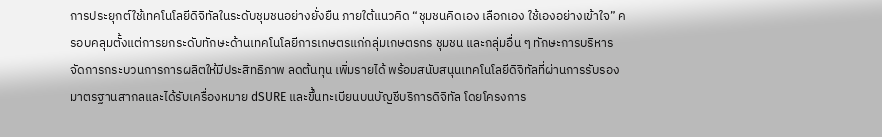การประยุกต์ใช้เทคโนโลยีดิจิทัลในระดับชุมชนอย่างยั่งยืน ภายใต้แนวคิด “ชุมชนคิดเอง เลือกเอง ใช้เองอย่างเข้าใจ” ครอบคลุมตั้งแต่การยกระดับทักษะด้านเทคโนโลยีการเกษตรแก่กลุ่มเกษตรกร ชุมชน และกลุ่มอื่น ๆ ทักษะการบริหารจัดการกระบวนการการผลิตให้มีประสิทธิภาพ ลดต้นทุน เพิ่มรายได้ พร้อมสนับสนุนเทคโนโลยีดิจิทัลที่ผ่านการรับรองมาตรฐานสากลและได้รับเครื่องหมาย dSURE และขึ้นทะเบียนบนบัญชีบริการดิจิทัล โดยโครงการ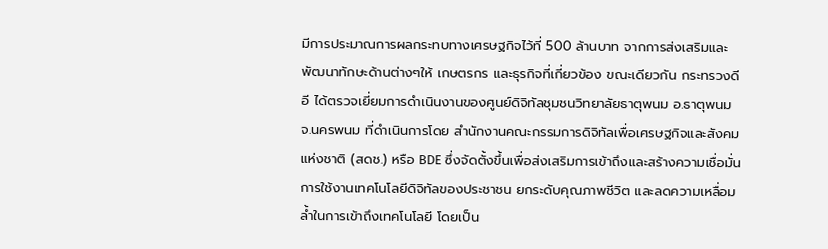มีการประมาณการผลกระทบทางเศรษฐกิจไว้ที่ 500 ล้านบาท จากการส่งเสริมและพัฒนาทักษะด้านต่างๆให้ เกษตรกร และธุรกิจที่เกี่ยวข้อง ขณะเดียวกัน กระทรวงดีอี ได้ตรวจเยี่ยมการดำเนินงานของศูนย์ดิจิทัลชุมชนวิทยาลัยธาตุพนม อ.ธาตุพนม จ.นครพนม ที่ดำเนินการโดย สำนักงานคณะกรรมการดิจิทัลเพื่อเศรษฐกิจและสังคมแห่งชาติ (สดช.) หรือ BDE ซึ่งจัดตั้งขึ้นเพื่อส่งเสริมการเข้าถึงและสร้างความเชื่อมั่นการใช้งานเทคโนโลยีดิจิทัลของประชาชน ยกระดับคุณภาพชีวิต และลดความเหลื่อมล้ำในการเข้าถึงเทคโนโลยี โดยเป็น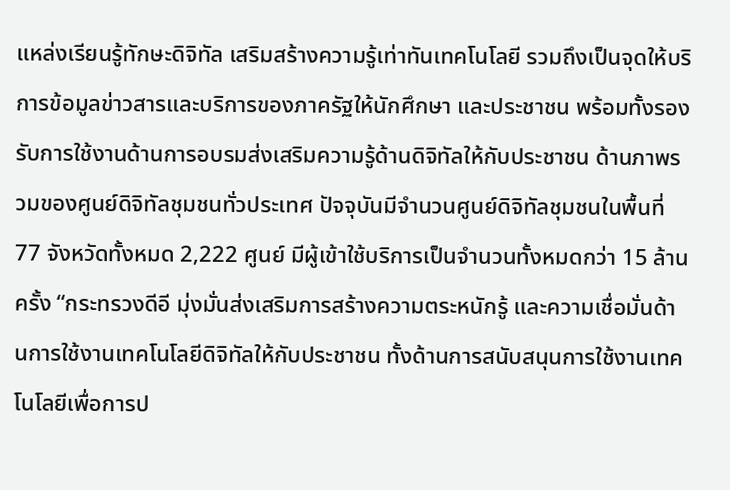แหล่งเรียนรู้ทักษะดิจิทัล เสริมสร้างความรู้เท่าทันเทคโนโลยี รวมถึงเป็นจุดให้บริการข้อมูลข่าวสารและบริการของภาครัฐให้นักศึกษา และประชาชน พร้อมทั้งรองรับการใช้งานด้านการอบรมส่งเสริมความรู้ด้านดิจิทัลให้กับประชาชน ด้านภาพรวมของศูนย์ดิจิทัลชุมชนทั่วประเทศ ปัจจุบันมีจำนวนศูนย์ดิจิทัลชุมชนในพื้นที่ 77 จังหวัดทั้งหมด 2,222 ศูนย์ มีผู้เข้าใช้บริการเป็นจำนวนทั้งหมดกว่า 15 ล้านครั้ง “กระทรวงดีอี มุ่งมั่นส่งเสริมการสร้างความตระหนักรู้ และความเชื่อมั่นด้านการใช้งานเทคโนโลยีดิจิทัลให้กับประชาชน ทั้งด้านการสนับสนุนการใช้งานเทคโนโลยีเพื่อการป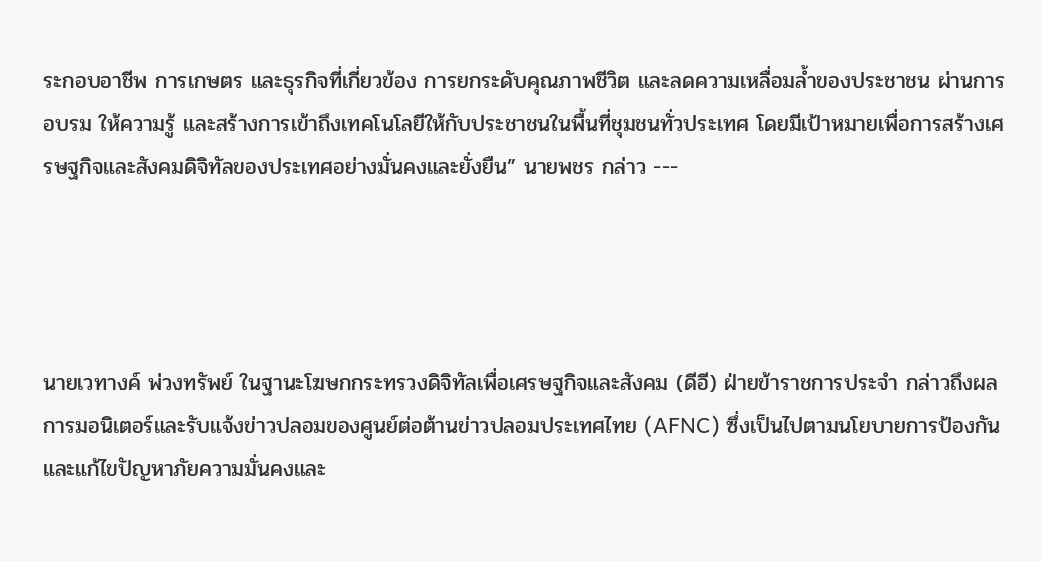ระกอบอาชีพ การเกษตร และธุรกิจที่เกี่ยวข้อง การยกระดับคุณภาพชีวิต และลดความเหลื่อมล้ำของประชาชน ผ่านการอบรม ให้ความรู้ และสร้างการเข้าถึงเทคโนโลยีให้กับประชาชนในพื้นที่ชุมชนทั่วประเทศ โดยมีเป้าหมายเพื่อการสร้างเศรษฐกิจและสังคมดิจิทัลของประเทศอย่างมั่นคงและยั่งยืน” นายพชร กล่าว ---




นายเวทางค์ พ่วงทรัพย์ ในฐานะโฆษกกระทรวงดิจิทัลเพื่อเศรษฐกิจและสังคม (ดีอี) ฝ่ายข้าราชการประจำ กล่าวถึงผลการมอนิเตอร์และรับแจ้งข่าวปลอมของศูนย์ต่อต้านข่าวปลอมประเทศไทย (AFNC) ซึ่งเป็นไปตามนโยบายการป้องกันและแก้ไขปัญหาภัยความมั่นคงและ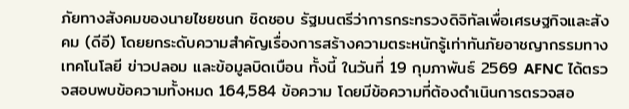ภัยทางสังคมของนายไชยชนก ชิดชอบ รัฐมนตรีว่าการกระทรวงดิจิทัลเพื่อเศรษฐกิจและสังคม (ดีอี) โดยยกระดับความสำคัญเรื่องการสร้างความตระหนักรู้เท่าทันภัยอาชญากรรมทางเทคโนโลยี ข่าวปลอม และข้อมูลบิดเบือน ทั้งนี้ ในวันที่ 19 กุมภาพันธ์ 2569 AFNC ได้ตรวจสอบพบข้อความทั้งหมด 164,584 ข้อความ โดยมีข้อความที่ต้องดำเนินการตรวจสอ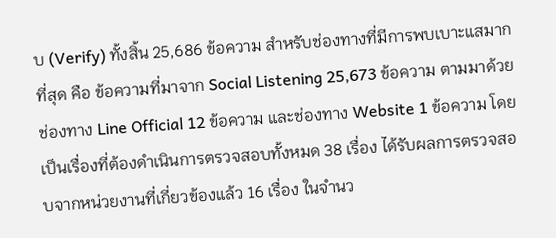บ (Verify) ทั้งสิ้น 25,686 ข้อความ สำหรับช่องทางที่มีการพบเบาะแสมากที่สุด คือ ข้อความที่มาจาก Social Listening 25,673 ข้อความ ตามมาด้วยช่องทาง Line Official 12 ข้อความ และช่องทาง Website 1 ข้อความ โดยเป็นเรื่องที่ต้องดำเนินการตรวจสอบทั้งหมด 38 เรื่อง ได้รับผลการตรวจสอบจากหน่วยงานที่เกี่ยวข้องแล้ว 16 เรื่อง ในจำนว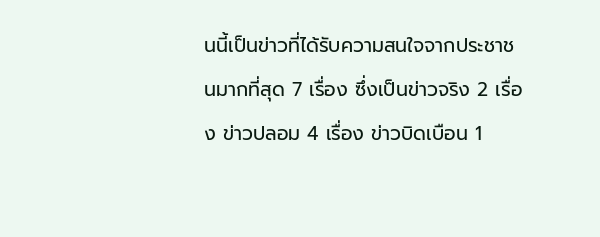นนี้เป็นข่าวที่ได้รับความสนใจจากประชาชนมากที่สุด 7 เรื่อง ซึ่งเป็นข่าวจริง 2 เรื่อง ข่าวปลอม 4 เรื่อง ข่าวบิดเบือน 1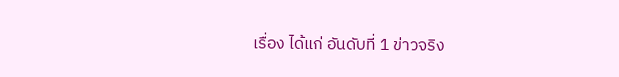เรื่อง ได้แก่ อันดับที่ 1 ข่าวจริง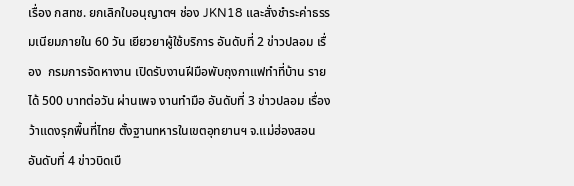เรื่อง กสทช. ยกเลิกใบอนุญาตฯ ช่อง JKN18 และสั่งชำระค่าธรรมเนียมภายใน 60 วัน เยียวยาผู้ใช้บริการ อันดับที่ 2 ข่าวปลอม เรื่อง  กรมการจัดหางาน เปิดรับงานฝีมือพับถุงกาแฟทำที่บ้าน รายได้ 500 บาทต่อวัน ผ่านเพจ งานทำมือ อันดับที่ 3 ข่าวปลอม เรื่อง ว้าแดงรุกพื้นที่ไทย ตั้งฐานทหารในเขตอุทยานฯ จ.แม่ฮ่องสอน อันดับที่ 4 ข่าวบิดเบื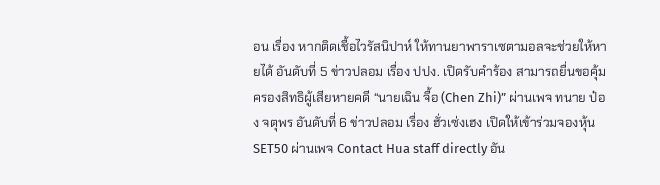อน เรื่อง หากติดเชื้อไวรัสนิปาห์ ให้ทานยาพาราเซตามอลจะช่วยให้หายได้ อันดับที่ 5 ข่าวปลอม เรื่อง ปปง. เปิดรับคำร้อง สามารถยื่นขอคุ้มครองสิทธิผู้เสียหายคดี “นายเฉิน จื้อ (Chen Zhi)” ผ่านเพจ ทนาย ป๋อง จตุพร อันดับที่ 6 ข่าวปลอม เรื่อง ฮั่วเซ่งเฮง เปิดให้เข้าร่วมจองหุ้น SET50 ผ่านเพจ Contact Hua staff directly อัน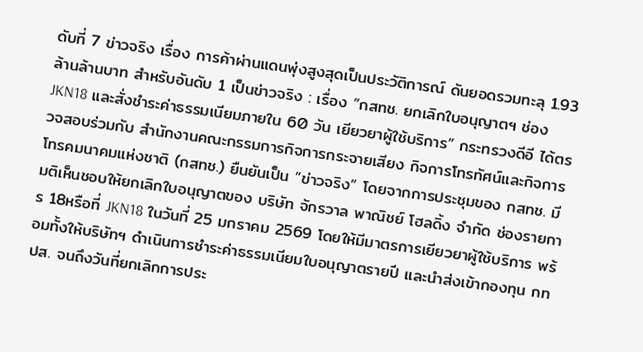ดับที่ 7 ข่าวจริง เรื่อง การค้าผ่านแดนพุ่งสูงสุดเป็นประวัติการณ์ ดันยอดรวมทะลุ 1.93 ล้านล้านบาท สำหรับอันดับ 1 เป็นข่าวจริง : เรื่อง “กสทช. ยกเลิกใบอนุญาตฯ ช่อง JKN18 และสั่งชำระค่าธรรมเนียมภายใน 60 วัน เยียวยาผู้ใช้บริการ” กระทรวงดีอี ได้ตรวจสอบร่วมกับ สำนักงานคณะกรรมการกิจการกระจายเสียง กิจการโทรทัศน์และกิจการโทรคมนาคมแห่งชาติ (กสทช.) ยืนยันเป็น “ข่าวจริง” โดยจากการประชุมของ กสทช. มีมติเห็นชอบให้ยกเลิกใบอนุญาตของ บริษัท จักรวาล พาณิชย์ โฮลดิ้ง จำกัด ช่องรายการ 18หรือที่ JKN18 ในวันที่ 25 มกราคม 2569 โดยให้มีมาตรการเยียวยาผู้ใช้บริการ พร้อมทั้งให้บริษัทฯ ดำเนินการชำระค่าธรรมเนียมใบอนุญาตรายปี และนำส่งเข้ากองทุน กทปส. จนถึงวันที่ยกเลิกการประ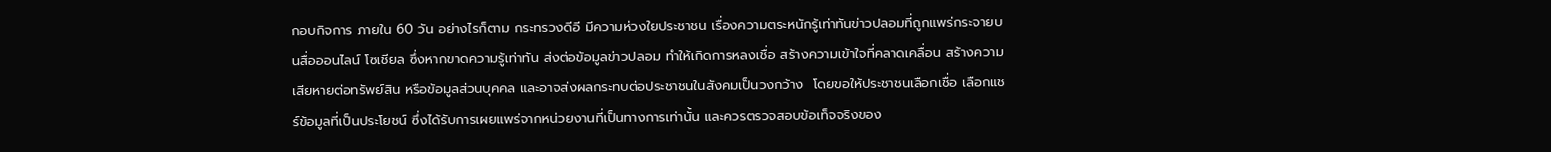กอบกิจการ ภายใน 60 วัน อย่างไรก็ตาม กระทรวงดีอี มีความห่วงใยประชาชน เรื่องความตระหนักรู้เท่าทันข่าวปลอมที่ถูกแพร่กระจายบนสื่อออนไลน์ โซเชียล ซึ่งหากขาดความรู้เท่าทัน ส่งต่อข้อมูลข่าวปลอม ทำให้เกิดการหลงเชื่อ สร้างความเข้าใจที่คลาดเคลื่อน สร้างความเสียหายต่อทรัพย์สิน หรือข้อมูลส่วนบุคคล และอาจส่งผลกระทบต่อประชาชนในสังคมเป็นวงกว้าง  โดยขอให้ประชาชนเลือกเชื่อ เลือกแชร์ข้อมูลที่เป็นประโยชน์ ซึ่งได้รับการเผยแพร่จากหน่วยงานที่เป็นทางการเท่านั้น และควรตรวจสอบข้อเท็จจริงของ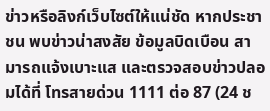ข่าวหรือลิงก์เว็บไซต์ให้แน่ชัด หากประชาชน พบข่าวน่าสงสัย ข้อมูลบิดเบือน สามารถแจ้งเบาะแส และตรวจสอบข่าวปลอมได้ที่ โทรสายด่วน 1111 ต่อ 87 (24 ช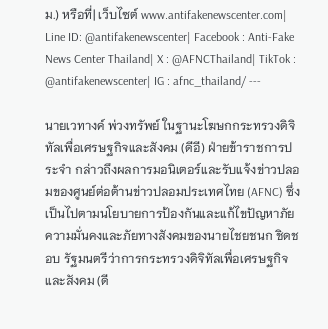ม.) หรือที่| เว็บไซต์ www.antifakenewscenter.com| Line ID: @antifakenewscenter| Facebook : Anti-Fake News Center Thailand| X : @AFNCThailand| TikTok : @antifakenewscenter| IG : afnc_thailand/ ---

นายเวทางค์ พ่วงทรัพย์ ในฐานะโฆษกกระทรวงดิจิทัลเพื่อเศรษฐกิจและสังคม (ดีอี) ฝ่ายข้าราชการประจำ กล่าวถึงผลการมอนิเตอร์และรับแจ้งข่าวปลอมของศูนย์ต่อต้านข่าวปลอมประเทศไทย (AFNC) ซึ่งเป็นไปตามนโยบายการป้องกันและแก้ไขปัญหาภัยความมั่นคงและภัยทางสังคมของนายไชยชนก ชิดชอบ รัฐมนตรีว่าการกระทรวงดิจิทัลเพื่อเศรษฐกิจและสังคม (ดี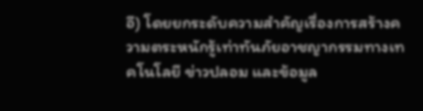อี) โดยยกระดับความสำคัญเรื่องการสร้างความตระหนักรู้เท่าทันภัยอาชญากรรมทางเทคโนโลยี ข่าวปลอม และข้อมูล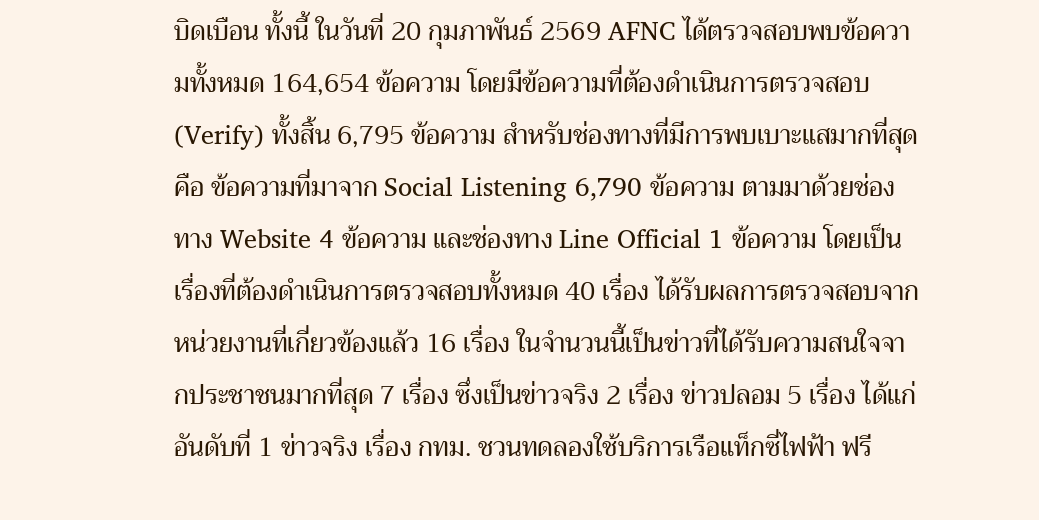บิดเบือน ทั้งนี้ ในวันที่ 20 กุมภาพันธ์ 2569 AFNC ได้ตรวจสอบพบข้อความทั้งหมด 164,654 ข้อความ โดยมีข้อความที่ต้องดำเนินการตรวจสอบ (Verify) ทั้งสิ้น 6,795 ข้อความ สำหรับช่องทางที่มีการพบเบาะแสมากที่สุด คือ ข้อความที่มาจาก Social Listening 6,790 ข้อความ ตามมาด้วยช่องทาง Website 4 ข้อความ และช่องทาง Line Official 1 ข้อความ โดยเป็นเรื่องที่ต้องดำเนินการตรวจสอบทั้งหมด 40 เรื่อง ได้รับผลการตรวจสอบจากหน่วยงานที่เกี่ยวข้องแล้ว 16 เรื่อง ในจำนวนนี้เป็นข่าวที่ได้รับความสนใจจากประชาชนมากที่สุด 7 เรื่อง ซึ่งเป็นข่าวจริง 2 เรื่อง ข่าวปลอม 5 เรื่อง ได้แก่ อันดับที่ 1 ข่าวจริง เรื่อง กทม. ชวนทดลองใช้บริการเรือแท็กซี่ไฟฟ้า ฟรี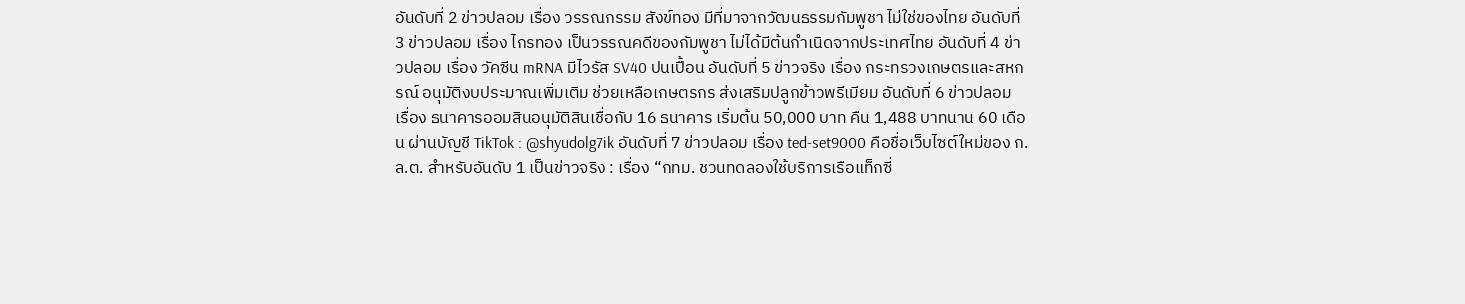อันดับที่ 2 ข่าวปลอม เรื่อง วรรณกรรม สังข์ทอง มีที่มาจากวัฒนธรรมกัมพูชา ไม่ใช่ของไทย อันดับที่ 3 ข่าวปลอม เรื่อง ไกรทอง เป็นวรรณคดีของกัมพูชา ไม่ได้มีต้นกำเนิดจากประเทศไทย อันดับที่ 4 ข่าวปลอม เรื่อง วัคซีน mRNA มีไวรัส SV40 ปนเปื้อน อันดับที่ 5 ข่าวจริง เรื่อง กระทรวงเกษตรและสหกรณ์ อนุมัติงบประมาณเพิ่มเติม ช่วยเหลือเกษตรกร ส่งเสริมปลูกข้าวพรีเมียม อันดับที่ 6 ข่าวปลอม เรื่อง ธนาคารออมสินอนุมัติสินเชื่อกับ 16 ธนาคาร เริ่มต้น 50,000 บาท คืน 1,488 บาทนาน 60 เดือน ผ่านบัญชี TikTok : @shyudolg7ik อันดับที่ 7 ข่าวปลอม เรื่อง ted-set9000 คือชื่อเว็บไซต์ใหม่ของ ก.ล.ต. สำหรับอันดับ 1 เป็นข่าวจริง : เรื่อง “กทม. ชวนทดลองใช้บริการเรือแท็กซี่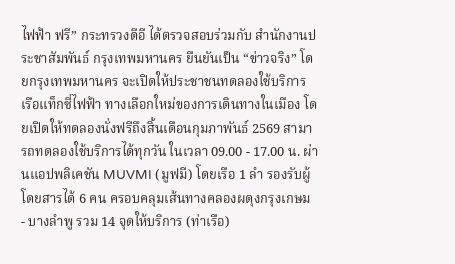ไฟฟ้า ฟรี” กระทรวงดีอี ได้ตรวจสอบร่วมกับ สำนักงานประชาสัมพันธ์ กรุงเทพมหานคร ยืนยันเป็น “ข่าวจริง” โดยกรุงเทพมหานคร จะเปิดให้ประชาชนทดลองใช้บริการ เรือแท็กซี่ไฟฟ้า ทางเลือกใหม่ของการเดินทางในเมือง โดยเปิดให้ทดลองนั่งฟรีถึงสิ้นเดือนกุมภาพันธ์ 2569 สามารถทดลองใช้บริการได้ทุกวัน ในเวลา 09.00 - 17.00 น. ผ่านแอปพลิเคชัน MUVMI (มูฟมี) โดยเรือ 1 ลำ รองรับผู้โดยสารได้ 6 คน ครอบคลุมเส้นทางคลองผดุงกรุงเกษม - บางลำพู รวม 14 จุดให้บริการ (ท่าเรือ)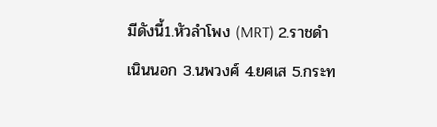มีดังนี้1.หัวลำโพง (MRT) 2.ราชดำเนินนอก 3.นพวงศ์ 4.ยศเส 5.กระท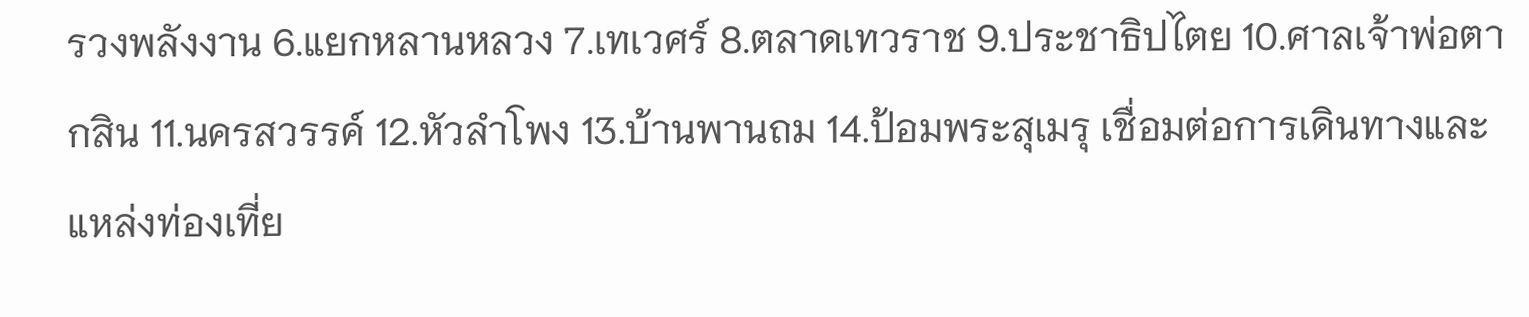รวงพลังงาน 6.แยกหลานหลวง 7.เทเวศร์ 8.ตลาดเทวราช 9.ประชาธิปไตย 10.ศาลเจ้าพ่อตากสิน 11.นครสวรรค์ 12.หัวลำโพง 13.บ้านพานถม 14.ป้อมพระสุเมรุ เชื่อมต่อการเดินทางและแหล่งท่องเที่ย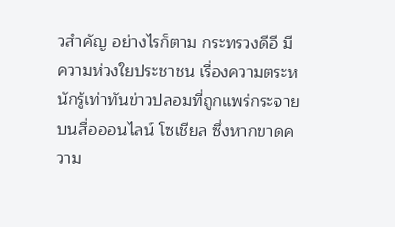วสำคัญ อย่างไรก็ตาม กระทรวงดีอี มีความห่วงใยประชาชน เรื่องความตระหนักรู้เท่าทันข่าวปลอมที่ถูกแพร่กระจายบนสื่อออนไลน์ โซเชียล ซึ่งหากขาดความ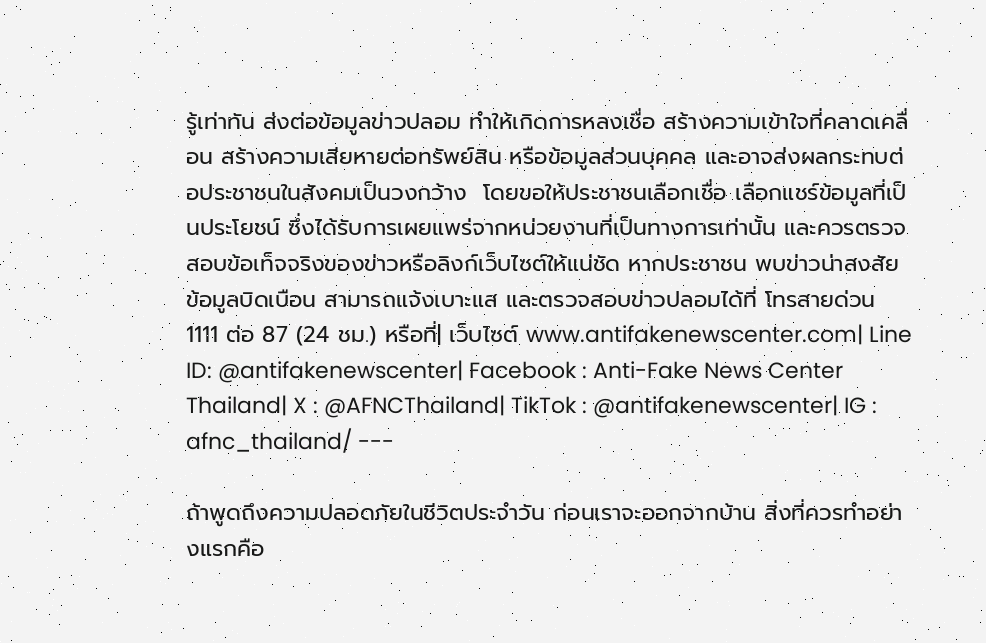รู้เท่าทัน ส่งต่อข้อมูลข่าวปลอม ทำให้เกิดการหลงเชื่อ สร้างความเข้าใจที่คลาดเคลื่อน สร้างความเสียหายต่อทรัพย์สิน หรือข้อมูลส่วนบุคคล และอาจส่งผลกระทบต่อประชาชนในสังคมเป็นวงกว้าง  โดยขอให้ประชาชนเลือกเชื่อ เลือกแชร์ข้อมูลที่เป็นประโยชน์ ซึ่งได้รับการเผยแพร่จากหน่วยงานที่เป็นทางการเท่านั้น และควรตรวจสอบข้อเท็จจริงของข่าวหรือลิงก์เว็บไซต์ให้แน่ชัด หากประชาชน พบข่าวน่าสงสัย ข้อมูลบิดเบือน สามารถแจ้งเบาะแส และตรวจสอบข่าวปลอมได้ที่ โทรสายด่วน 1111 ต่อ 87 (24 ชม.) หรือที่| เว็บไซต์ www.antifakenewscenter.com| Line ID: @antifakenewscenter| Facebook : Anti-Fake News Center Thailand| X : @AFNCThailand| TikTok : @antifakenewscenter| IG : afnc_thailand/ ---

ถ้าพูดถึงความปลอดภัยในชีวิตประจำวัน ก่อนเราจะออกจากบ้าน สิ่งที่ควรทำอย่างแรกคือ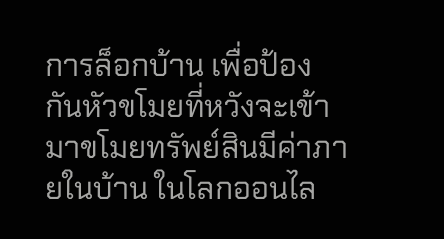การล็อกบ้าน เพื่อป้องกันหัวขโมยที่หวังจะเข้ามาขโมยทรัพย์สินมีค่าภายในบ้าน ในโลกออนไล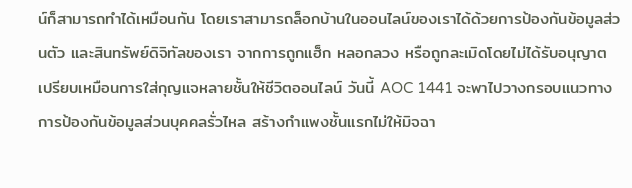น์ก็สามารถทำได้เหมือนกัน โดยเราสามารถล็อกบ้านในออนไลน์ของเราได้ด้วยการป้องกันข้อมูลส่วนตัว และสินทรัพย์ดิจิทัลของเรา จากการถูกแฮ็ก หลอกลวง หรือถูกละเมิดโดยไม่ได้รับอนุญาต เปรียบเหมือนการใส่กุญแจหลายชั้นให้ชีวิตออนไลน์ วันนี้ AOC 1441 จะพาไปวางกรอบแนวทางการป้องกันข้อมูลส่วนบุคคลรั่วไหล สร้างกำแพงชั้นแรกไม่ให้มิจฉา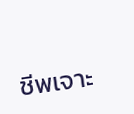ชีพเจาะ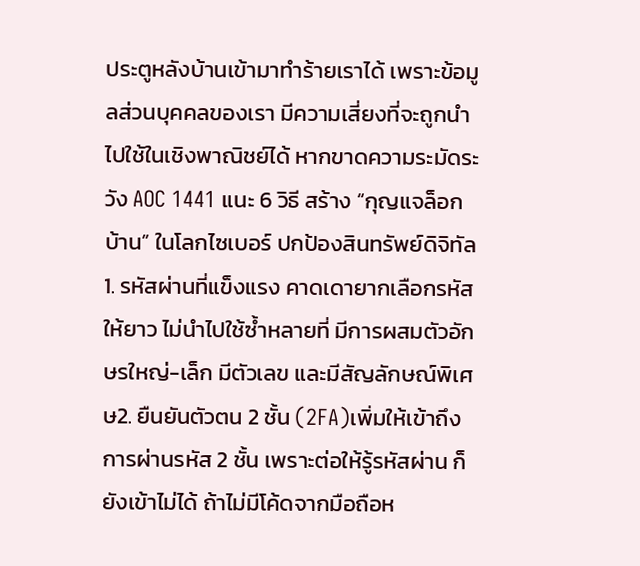ประตูหลังบ้านเข้ามาทำร้ายเราได้ เพราะข้อมูลส่วนบุคคลของเรา มีความเสี่ยงที่จะถูกนำไปใช้ในเชิงพาณิชย์ได้ หากขาดความระมัดระวัง AOC 1441 แนะ 6 วิธี สร้าง “กุญแจล็อกบ้าน” ในโลกไซเบอร์ ปกป้องสินทรัพย์ดิจิทัล 1. รหัสผ่านที่แข็งแรง คาดเดายากเลือกรหัสให้ยาว ไม่นำไปใช้ซ้ำหลายที่ มีการผสมตัวอักษรใหญ่-เล็ก มีตัวเลข และมีสัญลักษณ์พิเศษ2. ยืนยันตัวตน 2 ชั้น (2FA)เพิ่มให้เข้าถึงการผ่านรหัส 2 ชั้น เพราะต่อให้รู้รหัสผ่าน ก็ยังเข้าไม่ได้ ถ้าไม่มีโค้ดจากมือถือห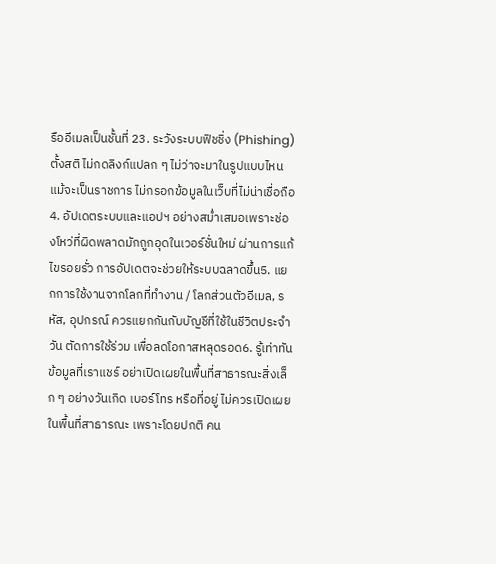รืออีเมลเป็นชั้นที่ 23. ระวังระบบฟิชชิ่ง (Phishing)ตั้งสติ ไม่กดลิงก์แปลก ๆ ไม่ว่าจะมาในรูปแบบไหน แม้จะเป็นราชการ ไม่กรอกข้อมูลในเว็บที่ไม่น่าเชื่อถือ4. อัปเดตระบบและแอปฯ อย่างสม่ำเสมอเพราะช่องโหว่ที่ผิดพลาดมักถูกอุดในเวอร์ชั่นใหม่ ผ่านการแก้ไขรอยรั่ว การอัปเดตจะช่วยให้ระบบฉลาดขึ้น5. แยกการใช้งานจากโลกที่ทำงาน / โลกส่วนตัวอีเมล, รหัส, อุปกรณ์ ควรแยกกันกับบัญชีที่ใช้ในชีวิตประจำวัน ตัดการใช้ร่วม เพื่อลดโอกาสหลุดรอด6. รู้เท่าทันข้อมูลที่เราแชร์ อย่าเปิดเผยในพื้นที่สาธารณะสิ่งเล็ก ๆ อย่างวันเกิด เบอร์โทร หรือที่อยู่ ไม่ควรเปิดเผยในพื้นที่สาธารณะ เพราะโดยปกติ คน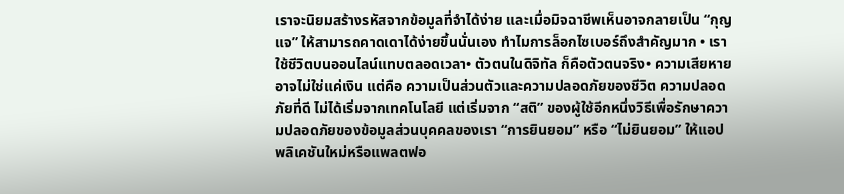เราจะนิยมสร้างรหัสจากข้อมูลที่จำได้ง่าย และเมื่อมิจฉาชีพเห็นอาจกลายเป็น “กุญแจ” ให้สามารถคาดเดาได้ง่ายขึ้นนั่นเอง ทำไมการล็อกไซเบอร์ถึงสำคัญมาก • เราใช้ชีวิตบนออนไลน์แทบตลอดเวลา• ตัวตนในดิจิทัล ก็คือตัวตนจริง• ความเสียหายอาจไม่ใช่แค่เงิน แต่คือ ความเป็นส่วนตัวและความปลอดภัยของชีวิต ความปลอดภัยที่ดี ไม่ได้เริ่มจากเทคโนโลยี แต่เริ่มจาก “สติ” ของผู้ใช้อีกหนึ่งวิธีเพื่อรักษาความปลอดภัยของข้อมูลส่วนบุคคลของเรา “การยินยอม” หรือ “ไม่ยินยอม” ให้แอปพลิเคชันใหม่หรือแพลตฟอ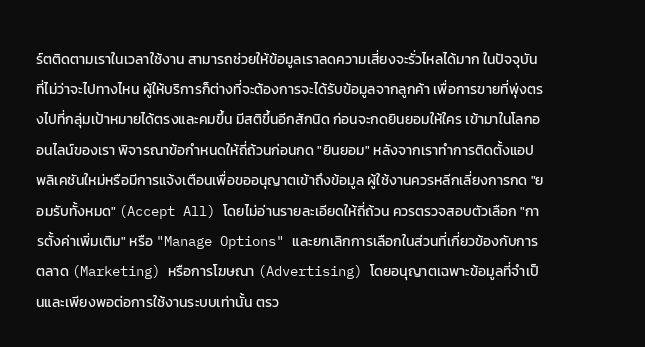ร์ตติดตามเราในเวลาใช้งาน สามารถช่วยให้ข้อมูลเราลดความเสี่ยงจะรั่วไหลได้มาก ในปัจจุบันที่ไม่ว่าจะไปทางไหน ผู้ให้บริการก็ต่างที่จะต้องการจะได้รับข้อมูลจากลูกค้า เพื่อการขายที่พุ่งตรงไปที่กลุ่มเป้าหมายได้ตรงและคมขึ้น มีสติขึ้นอีกสักนิด ก่อนจะกดยินยอมให้ใคร เข้ามาในโลกออนไลน์ของเรา พิจารณาข้อกำหนดให้ถี่ถ้วนก่อนกด "ยินยอม" หลังจากเราทำการติดตั้งแอปพลิเคชันใหม่หรือมีการแจ้งเตือนเพื่อขออนุญาตเข้าถึงข้อมูล ผู้ใช้งานควรหลีกเลี่ยงการกด "ยอมรับทั้งหมด" (Accept All) โดยไม่อ่านรายละเอียดให้ถี่ถ้วน ควรตรวจสอบตัวเลือก "การตั้งค่าเพิ่มเติม" หรือ "Manage Options" และยกเลิกการเลือกในส่วนที่เกี่ยวข้องกับการตลาด (Marketing) หรือการโฆษณา (Advertising) โดยอนุญาตเฉพาะข้อมูลที่จำเป็นและเพียงพอต่อการใช้งานระบบเท่านั้น ตรว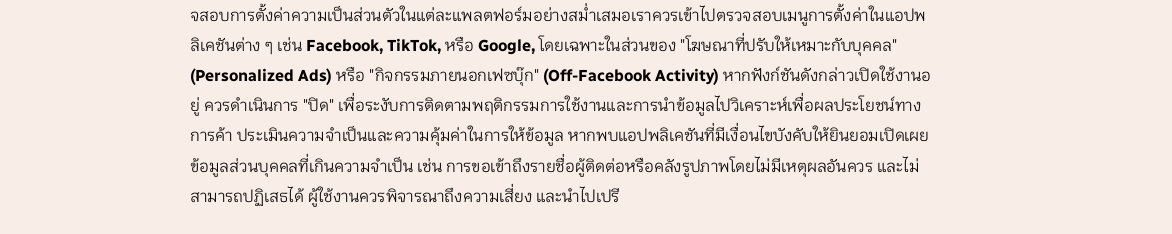จสอบการตั้งค่าความเป็นส่วนตัวในแต่ละแพลตฟอร์มอย่างสม่ำเสมอเราควรเข้าไปตรวจสอบเมนูการตั้งค่าในแอปพลิเคชันต่าง ๆ เช่น Facebook, TikTok, หรือ Google, โดยเฉพาะในส่วนของ "โฆษณาที่ปรับให้เหมาะกับบุคคล" (Personalized Ads) หรือ "กิจกรรมภายนอกเฟซบุ๊ก" (Off-Facebook Activity) หากฟังก์ชันดังกล่าวเปิดใช้งานอยู่ ควรดำเนินการ "ปิด" เพื่อระงับการติดตามพฤติกรรมการใช้งานและการนำข้อมูลไปวิเคราะห์เพื่อผลประโยชน์ทางการค้า ประเมินความจำเป็นและความคุ้มค่าในการให้ข้อมูล หากพบแอปพลิเคชันที่มีเงื่อนไขบังคับให้ยินยอมเปิดเผยข้อมูลส่วนบุคคลที่เกินความจำเป็น เช่น การขอเข้าถึงรายชื่อผู้ติดต่อหรือคลังรูปภาพโดยไม่มีเหตุผลอันควร และไม่สามารถปฏิเสธได้ ผู้ใช้งานควรพิจารณาถึงความเสี่ยง และนำไปเปรี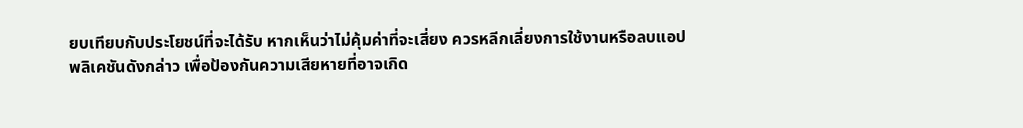ยบเทียบกับประโยชน์ที่จะได้รับ หากเห็นว่าไม่คุ้มค่าที่จะเสี่ยง ควรหลีกเลี่ยงการใช้งานหรือลบแอปพลิเคชันดังกล่าว เพื่อป้องกันความเสียหายที่อาจเกิด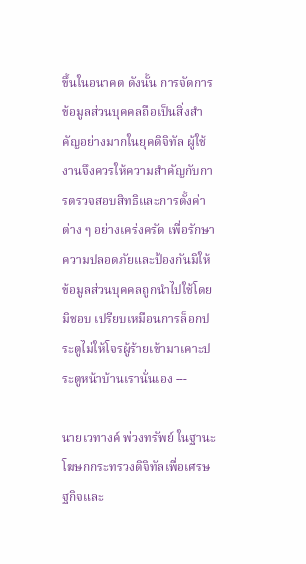ขึ้นในอนาคต ดังนั้น การจัดการข้อมูลส่วนบุคคลถือเป็นสิ่งสำคัญอย่างมากในยุคดิจิทัล ผู้ใช้งานจึงควรให้ความสำคัญกับการตรวจสอบสิทธิและการตั้งค่าต่าง ๆ อย่างเคร่งครัด เพื่อรักษาความปลอดภัยและป้องกันมิให้ข้อมูลส่วนบุคคลถูกนำไปใช้โดยมิชอบ เปรียบเหมือนการล็อกประตูไม่ให้โจรผู้ร้ายเข้ามาเคาะประตูหน้าบ้านเรานั่นเอง ---

นายเวทางค์ พ่วงทรัพย์ ในฐานะโฆษกกระทรวงดิจิทัลเพื่อเศรษฐกิจและ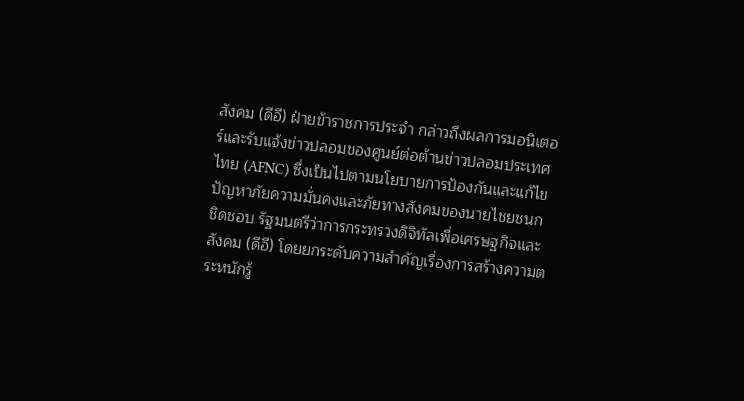สังคม (ดีอี) ฝ่ายข้าราชการประจำ กล่าวถึงผลการมอนิเตอร์และรับแจ้งข่าวปลอมของศูนย์ต่อต้านข่าวปลอมประเทศไทย (AFNC) ซึ่งเป็นไปตามนโยบายการป้องกันและแก้ไขปัญหาภัยความมั่นคงและภัยทางสังคมของนายไชยชนก ชิดชอบ รัฐมนตรีว่าการกระทรวงดิจิทัลเพื่อเศรษฐกิจและสังคม (ดีอี) โดยยกระดับความสำคัญเรื่องการสร้างความตระหนักรู้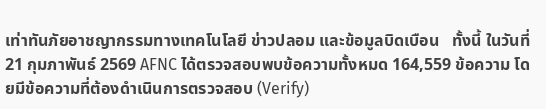เท่าทันภัยอาชญากรรมทางเทคโนโลยี ข่าวปลอม และข้อมูลบิดเบือน   ทั้งนี้ ในวันที่ 21 กุมภาพันธ์ 2569 AFNC ได้ตรวจสอบพบข้อความทั้งหมด 164,559 ข้อความ โดยมีข้อความที่ต้องดำเนินการตรวจสอบ (Verify)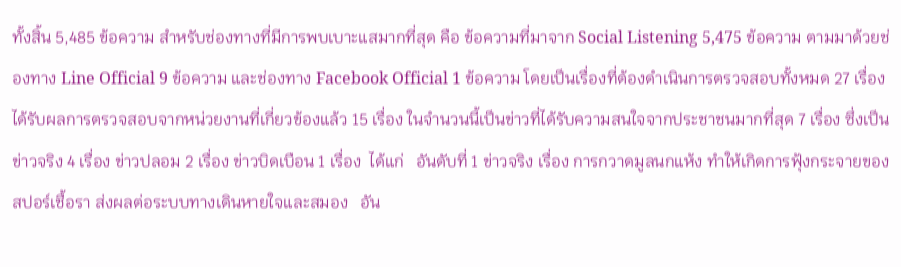ทั้งสิ้น 5,485 ข้อความ สำหรับช่องทางที่มีการพบเบาะแสมากที่สุด คือ ข้อความที่มาจาก Social Listening 5,475 ข้อความ ตามมาด้วยช่องทาง Line Official 9 ข้อความ และช่องทาง Facebook Official 1 ข้อความ โดยเป็นเรื่องที่ต้องดำเนินการตรวจสอบทั้งหมด 27 เรื่อง ได้รับผลการตรวจสอบจากหน่วยงานที่เกี่ยวข้องแล้ว 15 เรื่อง ในจำนวนนี้เป็นข่าวที่ได้รับความสนใจจากประชาชนมากที่สุด 7 เรื่อง ซึ่งเป็นข่าวจริง 4 เรื่อง ข่าวปลอม 2 เรื่อง ข่าวบิดเบือน 1 เรื่อง  ได้แก่   อันดับที่ 1 ข่าวจริง เรื่อง การกวาดมูลนกแห้ง ทำให้เกิดการฟุ้งกระจายของสปอร์เชื้อรา ส่งผลต่อระบบทางเดินหายใจและสมอง   อัน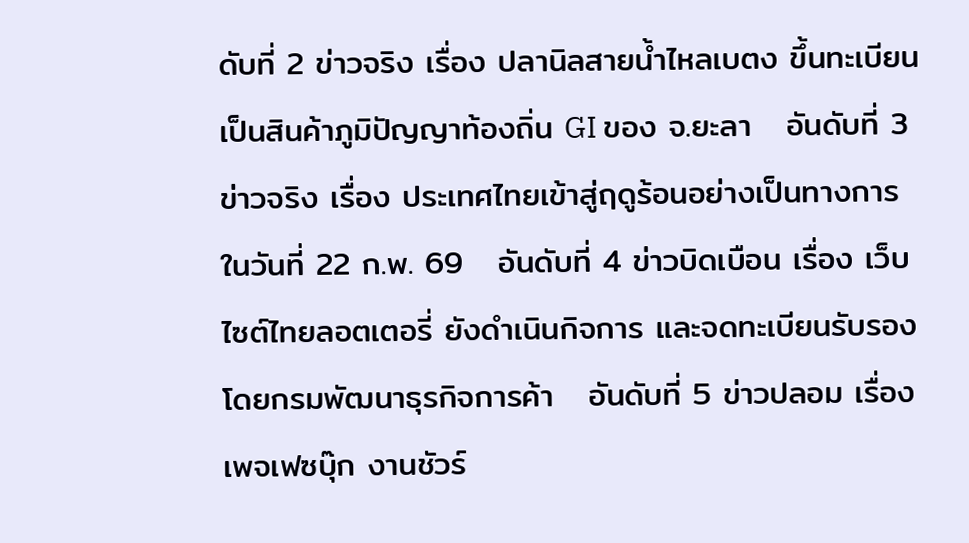ดับที่ 2 ข่าวจริง เรื่อง ปลานิลสายน้ำไหลเบตง ขึ้นทะเบียนเป็นสินค้าภูมิปัญญาท้องถิ่น GI ของ จ.ยะลา   อันดับที่ 3 ข่าวจริง เรื่อง ประเทศไทยเข้าสู่ฤดูร้อนอย่างเป็นทางการ ในวันที่ 22 ก.พ. 69   อันดับที่ 4 ข่าวบิดเบือน เรื่อง เว็บไซต์ไทยลอตเตอรี่ ยังดำเนินกิจการ และจดทะเบียนรับรองโดยกรมพัฒนาธุรกิจการค้า   อันดับที่ 5 ข่าวปลอม เรื่อง เพจเฟซบุ๊ก งานชัวร์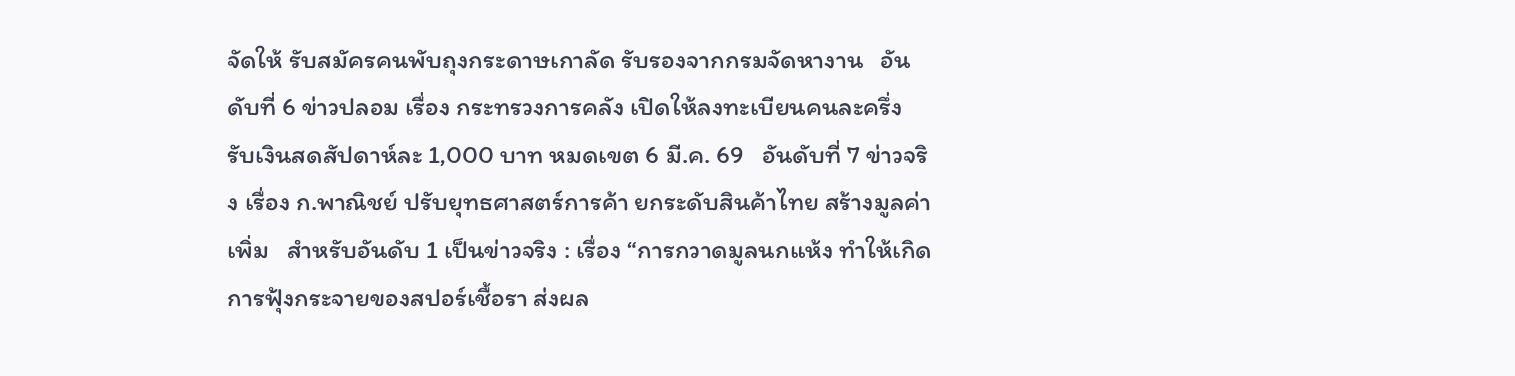จัดให้ รับสมัครคนพับถุงกระดาษเกาลัด รับรองจากกรมจัดหางาน   อันดับที่ 6 ข่าวปลอม เรื่อง กระทรวงการคลัง เปิดให้ลงทะเบียนคนละครึ่ง รับเงินสดสัปดาห์ละ 1,000 บาท หมดเขต 6 มี.ค. 69   อันดับที่ 7 ข่าวจริง เรื่อง ก.พาณิชย์ ปรับยุทธศาสตร์การค้า ยกระดับสินค้าไทย สร้างมูลค่าเพิ่ม   สำหรับอันดับ 1 เป็นข่าวจริง : เรื่อง “การกวาดมูลนกแห้ง ทำให้เกิดการฟุ้งกระจายของสปอร์เชื้อรา ส่งผล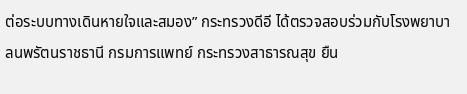ต่อระบบทางเดินหายใจและสมอง” กระทรวงดีอี ได้ตรวจสอบร่วมกับโรงพยาบาลนพรัตนราชธานี กรมการแพทย์ กระทรวงสาธารณสุข ยืน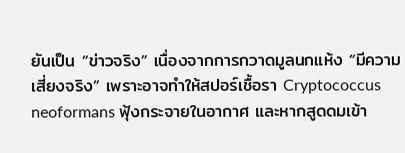ยันเป็น “ข่าวจริง” เนื่องจากการกวาดมูลนกแห้ง “มีความเสี่ยงจริง” เพราะอาจทำให้สปอร์เชื้อรา Cryptococcus neoformans ฟุ้งกระจายในอากาศ และหากสูดดมเข้า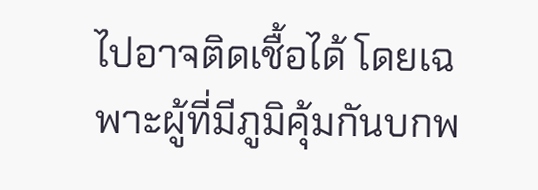ไปอาจติดเชื้อได้ โดยเฉพาะผู้ที่มีภูมิคุ้มกันบกพ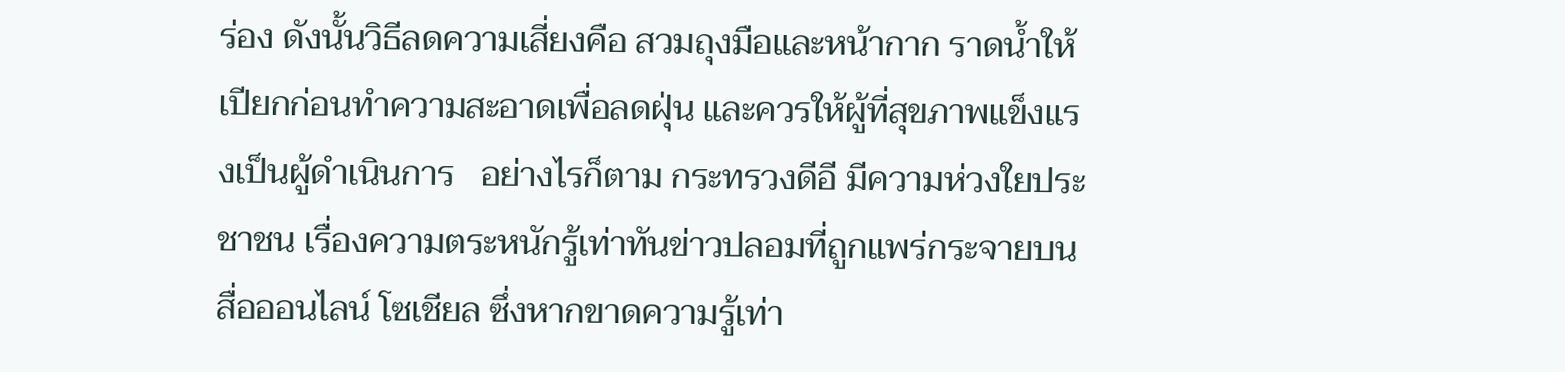ร่อง ดังนั้นวิธีลดความเสี่ยงคือ สวมถุงมือและหน้ากาก ราดน้ำให้เปียกก่อนทำความสะอาดเพื่อลดฝุ่น และควรให้ผู้ที่สุขภาพแข็งแรงเป็นผู้ดำเนินการ   อย่างไรก็ตาม กระทรวงดีอี มีความห่วงใยประชาชน เรื่องความตระหนักรู้เท่าทันข่าวปลอมที่ถูกแพร่กระจายบนสื่อออนไลน์ โซเชียล ซึ่งหากขาดความรู้เท่า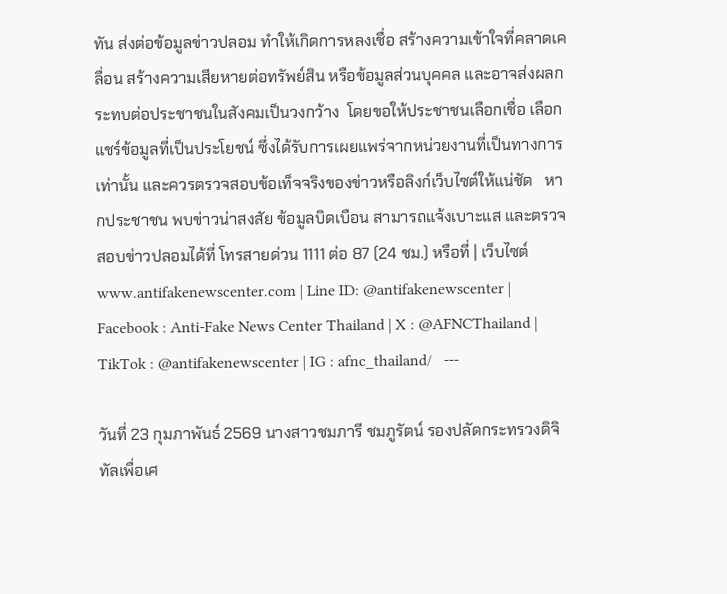ทัน ส่งต่อข้อมูลข่าวปลอม ทำให้เกิดการหลงเชื่อ สร้างความเข้าใจที่คลาดเคลื่อน สร้างความเสียหายต่อทรัพย์สิน หรือข้อมูลส่วนบุคคล และอาจส่งผลกระทบต่อประชาชนในสังคมเป็นวงกว้าง  โดยขอให้ประชาชนเลือกเชื่อ เลือกแชร์ข้อมูลที่เป็นประโยชน์ ซึ่งได้รับการเผยแพร่จากหน่วยงานที่เป็นทางการเท่านั้น และควรตรวจสอบข้อเท็จจริงของข่าวหรือลิงก์เว็บไซต์ให้แน่ชัด   หากประชาชน พบข่าวน่าสงสัย ข้อมูลบิดเบือน สามารถแจ้งเบาะแส และตรวจสอบข่าวปลอมได้ที่ โทรสายด่วน 1111 ต่อ 87 (24 ชม.) หรือที่ | เว็บไซต์ www.antifakenewscenter.com | Line ID: @antifakenewscenter | Facebook : Anti-Fake News Center Thailand | X : @AFNCThailand | TikTok : @antifakenewscenter | IG : afnc_thailand/   ---

วันที่ 23 กุมภาพันธ์ 2569 นางสาวชมภารี ชมภูรัตน์ รองปลัดกระทรวงดิจิทัลเพื่อเศ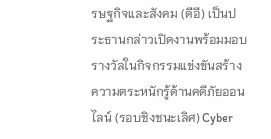รษฐกิจและสังคม (ดีอี) เป็นประธานกล่าวเปิดงานพร้อมมอบรางวัลในกิจกรรมแข่งขันสร้างความตระหนักรู้ด้านคดีภัยออนไลน์ (รอบชิงชนะเลิศ) Cyber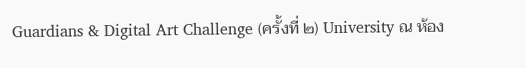Guardians & Digital Art Challenge (ครั้งที่ ๒) University ณ ห้อง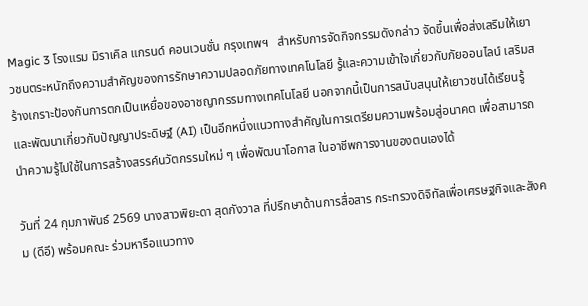Magic 3 โรงแรม มิราเคิล แกรนด์ คอนเวนชั่น กรุงเทพฯ   สำหรับการจัดกิจกรรมดังกล่าว จัดขึ้นเพื่อส่งเสริมให้เยาวชนตระหนักถึงความสำคัญของการรักษาความปลอดภัยทางเทคโนโลยี รู้และความเข้าใจเกี่ยวกับภัยออนไลน์ เสริมสร้างเกราะป้องกันการตกเป็นเหยื่อของอาชญากรรมทางเทคโนโลยี นอกจากนี้เป็นการสนับสนุนให้เยาวชนได้เรียนรู้และพัฒนาเกี่ยวกับปัญญาประดิษฐ์ (AI) เป็นอีกหนึ่งแนวทางสำคัญในการเตรียมความพร้อมสู่อนาคต เพื่อสามารถนำความรู้ไปใช้ในการสร้างสรรค์นวัตกรรมใหม่ ๆ เพื่อพัฒนาโอกาส ในอาชีพการงานของตนเองได้

วันที่ 24 กุมภาพันธ์ 2569 นางสาวพิยะดา สุดกังวาล ที่ปรึกษาด้านการสื่อสาร กระทรวงดิจิทัลเพื่อเศรษฐกิจและสังคม (ดีอี) พร้อมคณะ ร่วมหารือแนวทาง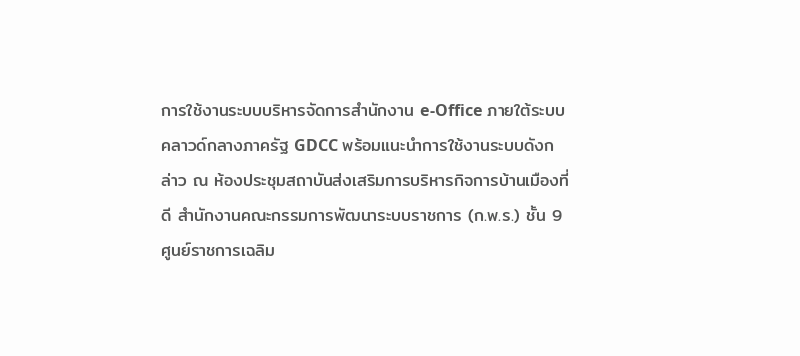การใช้งานระบบบริหารจัดการสำนักงาน e-Office ภายใต้ระบบคลาวด์กลางภาครัฐ GDCC พร้อมแนะนำการใช้งานระบบดังกล่าว ณ ห้องประชุมสถาบันส่งเสริมการบริหารกิจการบ้านเมืองที่ดี สำนักงานคณะกรรมการพัฒนาระบบราชการ (ก.พ.ร.) ชั้น 9 ศูนย์ราชการเฉลิม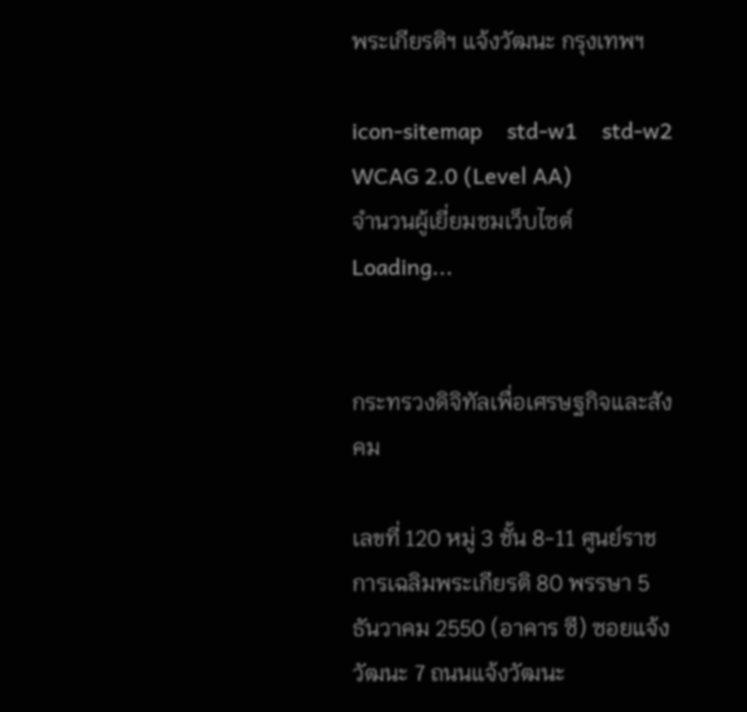พระเกียรติฯ แจ้งวัฒนะ กรุงเทพฯ

icon-sitemap    std-w1    std-w2    WCAG 2.0 (Level AA)
จำนวนผู้เยี่ยมชมเว็บไซต์ Loading...


กระทรวงดิจิทัลเพื่อเศรษฐกิจและสังคม

เลขที่ 120 หมู่ 3 ชั้น 8-11 ศูนย์ราชการเฉลิมพระเกียรติ 80 พรรษา 5 ธันวาคม 2550 (อาคาร ซี) ซอยแจ้งวัฒนะ 7 ถนนแจ้งวัฒนะ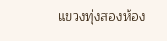แขวงทุ่งสองห้อง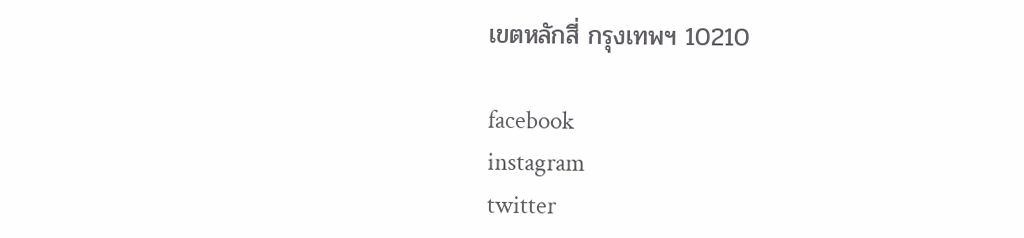เขตหลักสี่ กรุงเทพฯ 10210

facebook
instagram
twitter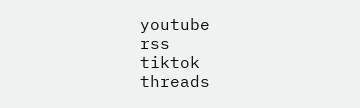youtube
rss
tiktok
threads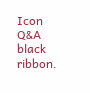Icon Q&A
black ribbon.